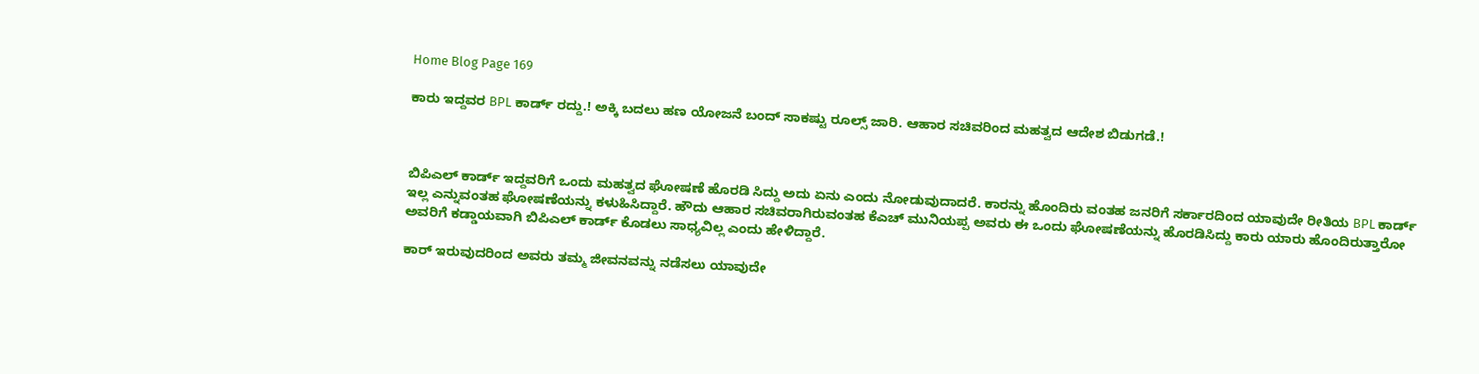Home Blog Page 169

ಕಾರು ಇದ್ದವರ BPL ಕಾರ್ಡ್ ರದ್ದು.! ಅಕ್ಕಿ ಬದಲು ಹಣ ಯೋಜನೆ ಬಂದ್ ಸಾಕಷ್ಟು ರೂಲ್ಸ್ ಜಾರಿ. ಆಹಾರ ಸಚಿವರಿಂದ ಮಹತ್ವದ ಆದೇಶ ಬಿಡುಗಡೆ.!



ಬಿಪಿಎಲ್ ಕಾರ್ಡ್ ಇದ್ದವರಿಗೆ ಒಂದು ಮಹತ್ವದ ಘೋಷಣೆ ಹೊರಡಿ ಸಿದ್ದು ಅದು ಏನು ಎಂದು ನೋಡುವುದಾದರೆ. ಕಾರನ್ನು ಹೊಂದಿರು ವಂತಹ ಜನರಿಗೆ ಸರ್ಕಾರದಿಂದ ಯಾವುದೇ ರೀತಿಯ BPL ಕಾರ್ಡ್ ಇಲ್ಲ ಎನ್ನುವಂತಹ ಘೋಷಣೆಯನ್ನು ಕಳುಹಿಸಿದ್ದಾರೆ. ಹೌದು ಆಹಾರ ಸಚಿವರಾಗಿರುವಂತಹ ಕೆಎಚ್ ಮುನಿಯಪ್ಪ ಅವರು ಈ ಒಂದು ಘೋಷಣೆಯನ್ನು ಹೊರಡಿಸಿದ್ದು ಕಾರು ಯಾರು ಹೊಂದಿರುತ್ತಾರೋ ಅವರಿಗೆ ಕಡ್ಡಾಯವಾಗಿ ಬಿಪಿಎಲ್ ಕಾರ್ಡ್ ಕೊಡಲು ಸಾಧ್ಯವಿಲ್ಲ ಎಂದು ಹೇಳಿದ್ದಾರೆ.

ಕಾರ್ ಇರುವುದರಿಂದ ಅವರು ತಮ್ಮ ಜೀವನವನ್ನು ನಡೆಸಲು ಯಾವುದೇ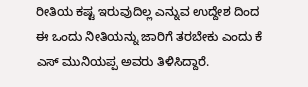ರೀತಿಯ ಕಷ್ಟ ಇರುವುದಿಲ್ಲ ಎನ್ನುವ ಉದ್ದೇಶ ದಿಂದ ಈ ಒಂದು ನೀತಿಯನ್ನು ಜಾರಿಗೆ ತರಬೇಕು ಎಂದು ಕೆ ಎಸ್ ಮುನಿಯಪ್ಪ ಅವರು ತಿಳಿಸಿದ್ದಾರೆ.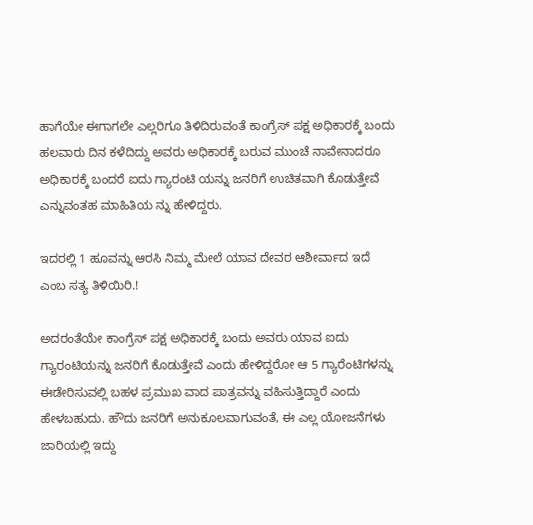ಹಾಗೆಯೇ ಈಗಾಗಲೇ ಎಲ್ಲರಿಗೂ ತಿಳಿದಿರುವಂತೆ ಕಾಂಗ್ರೆಸ್ ಪಕ್ಷ ಅಧಿಕಾರಕ್ಕೆ ಬಂದು ಹಲವಾರು ದಿನ ಕಳೆದಿದ್ದು ಅವರು ಅಧಿಕಾರಕ್ಕೆ ಬರುವ ಮುಂಚೆ ನಾವೇನಾದರೂ ಅಧಿಕಾರಕ್ಕೆ ಬಂದರೆ ಐದು ಗ್ಯಾರಂಟಿ ಯನ್ನು ಜನರಿಗೆ ಉಚಿತವಾಗಿ ಕೊಡುತ್ತೇವೆ ಎನ್ನುವಂತಹ ಮಾಹಿತಿಯ ನ್ನು ಹೇಳಿದ್ದರು.

ಇದರಲ್ಲಿ 1 ಹೂವನ್ನು ಆರಸಿ ನಿಮ್ಮ ಮೇಲೆ ಯಾವ ದೇವರ ಆಶೀರ್ವಾದ ಇದೆ ಎಂಬ ಸತ್ಯ ತಿಳಿಯಿರಿ.!

ಅದರಂತೆಯೇ ಕಾಂಗ್ರೆಸ್ ಪಕ್ಷ ಅಧಿಕಾರಕ್ಕೆ ಬಂದು ಅವರು ಯಾವ ಐದು ಗ್ಯಾರಂಟಿಯನ್ನು ಜನರಿಗೆ ಕೊಡುತ್ತೇವೆ ಎಂದು ಹೇಳಿದ್ದರೋ ಆ 5 ಗ್ಯಾರೆಂಟಿಗಳನ್ನು ಈಡೇರಿಸುವಲ್ಲಿ ಬಹಳ ಪ್ರಮುಖ ವಾದ ಪಾತ್ರವನ್ನು ವಹಿಸುತ್ತಿದ್ದಾರೆ ಎಂದು ಹೇಳಬಹುದು. ಹೌದು ಜನರಿಗೆ ಅನುಕೂಲವಾಗುವಂತೆ, ಈ ಎಲ್ಲ ಯೋಜನೆಗಳು ಜಾರಿಯಲ್ಲಿ ಇದ್ದು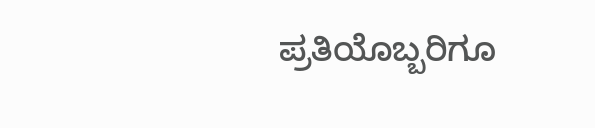ಪ್ರತಿಯೊಬ್ಬರಿಗೂ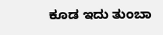ಕೂಡ ಇದು ತುಂಬಾ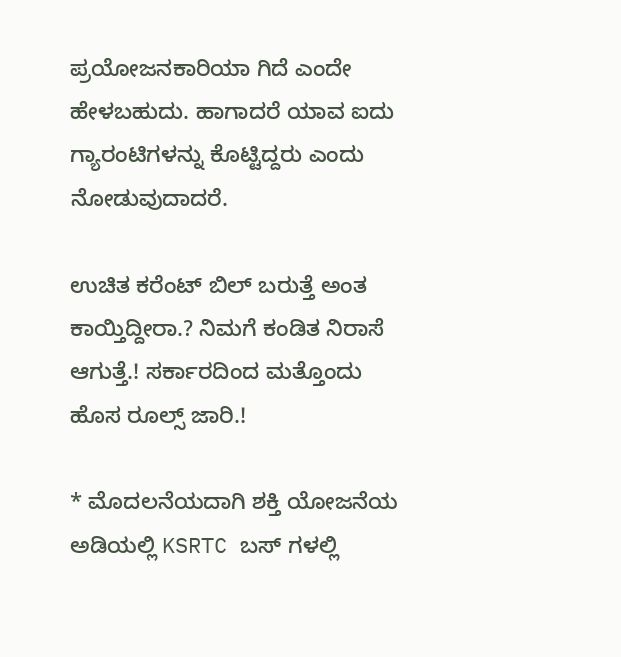ಪ್ರಯೋಜನಕಾರಿಯಾ ಗಿದೆ ಎಂದೇ ಹೇಳಬಹುದು. ಹಾಗಾದರೆ ಯಾವ ಐದು ಗ್ಯಾರಂಟಿಗಳನ್ನು ಕೊಟ್ಟಿದ್ದರು ಎಂದು ನೋಡುವುದಾದರೆ.

ಉಚಿತ ಕರೆಂಟ್ ಬಿಲ್ ಬರುತ್ತೆ ಅಂತ ಕಾಯ್ತಿದ್ದೀರಾ.? ನಿಮಗೆ ಕಂಡಿತ ನಿರಾಸೆ ಆಗುತ್ತೆ.! ಸರ್ಕಾರದಿಂದ ಮತ್ತೊಂದು ಹೊಸ ರೂಲ್ಸ್ ಜಾರಿ.!

* ಮೊದಲನೆಯದಾಗಿ ಶಕ್ತಿ ಯೋಜನೆಯ ಅಡಿಯಲ್ಲಿ KSRTC ಬಸ್ ಗಳಲ್ಲಿ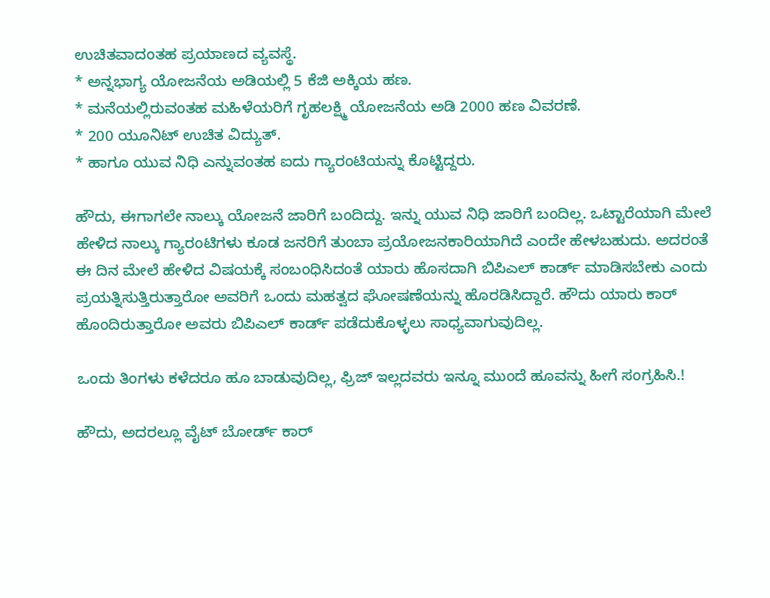ಉಚಿತವಾದಂತಹ ಪ್ರಯಾಣದ ವ್ಯವಸ್ಥೆ.
* ಅನ್ನಭಾಗ್ಯ ಯೋಜನೆಯ ಅಡಿಯಲ್ಲಿ 5 ಕೆಜಿ ಅಕ್ಕಿಯ ಹಣ.
* ಮನೆಯಲ್ಲಿರುವಂತಹ ಮಹಿಳೆಯರಿಗೆ ಗೃಹಲಕ್ಷ್ಮಿ ಯೋಜನೆಯ ಅಡಿ 2000 ಹಣ ವಿವರಣೆ.
* 200 ಯೂನಿಟ್ ಉಚಿತ ವಿದ್ಯುತ್.
* ಹಾಗೂ ಯುವ ನಿಧಿ ಎನ್ನುವಂತಹ ಐದು ಗ್ಯಾರಂಟಿಯನ್ನು ಕೊಟ್ಟಿದ್ದರು.

ಹೌದು, ಈಗಾಗಲೇ ನಾಲ್ಕು ಯೋಜನೆ ಜಾರಿಗೆ ಬಂದಿದ್ದು. ಇನ್ನು ಯುವ ನಿಧಿ ಜಾರಿಗೆ ಬಂದಿಲ್ಲ. ಒಟ್ಟಾರೆಯಾಗಿ ಮೇಲೆ ಹೇಳಿದ ನಾಲ್ಕು ಗ್ಯಾರಂಟಿಗಳು ಕೂಡ ಜನರಿಗೆ ತುಂಬಾ ಪ್ರಯೋಜನಕಾರಿಯಾಗಿದೆ ಎಂದೇ ಹೇಳಬಹುದು. ಅದರಂತೆ ಈ ದಿನ ಮೇಲೆ ಹೇಳಿದ ವಿಷಯಕ್ಕೆ ಸಂಬಂಧಿಸಿದಂತೆ ಯಾರು ಹೊಸದಾಗಿ ಬಿಪಿಎಲ್ ಕಾರ್ಡ್ ಮಾಡಿಸಬೇಕು ಎಂದು ಪ್ರಯತ್ನಿಸುತ್ತಿರುತ್ತಾರೋ ಅವರಿಗೆ ಒಂದು ಮಹತ್ವದ ಘೋಷಣೆಯನ್ನು ಹೊರಡಿಸಿದ್ದಾರೆ. ಹೌದು ಯಾರು ಕಾರ್ ಹೊಂದಿರುತ್ತಾರೋ ಅವರು ಬಿಪಿಎಲ್ ಕಾರ್ಡ್ ಪಡೆದುಕೊಳ್ಳಲು ಸಾಧ್ಯವಾಗುವುದಿಲ್ಲ.

ಒಂದು ತಿಂಗಳು ಕಳೆದರೂ ಹೂ ಬಾಡುವುದಿಲ್ಲ, ಫ್ರಿಜ್ ಇಲ್ಲದವರು ಇನ್ನೂ ಮುಂದೆ ಹೂವನ್ನು ಹೀಗೆ ಸಂಗ್ರಹಿಸಿ.!

ಹೌದು, ಅದರಲ್ಲೂ ವೈಟ್ ಬೋರ್ಡ್ ಕಾರ್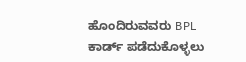ಹೊಂದಿರುವವರು BPL ಕಾರ್ಡ್ ಪಡೆದುಕೊಳ್ಳಲು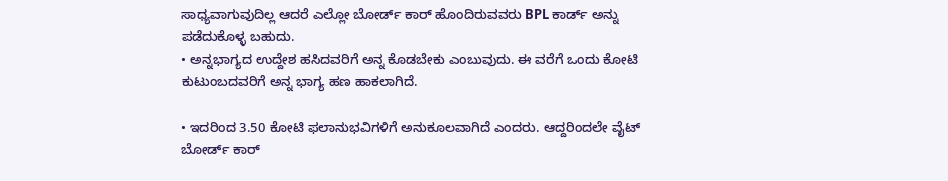ಸಾಧ್ಯವಾಗುವುದಿಲ್ಲ ಆದರೆ ಎಲ್ಲೋ ಬೋರ್ಡ್ ಕಾರ್ ಹೊಂದಿರುವವರು BPL ಕಾರ್ಡ್ ಅನ್ನು ಪಡೆದುಕೊಳ್ಳ ಬಹುದು.
• ಅನ್ನಭಾಗ್ಯದ ಉದ್ದೇಶ ಹಸಿದವರಿಗೆ ಅನ್ನ ಕೊಡಬೇಕು ಎಂಬುವುದು. ಈ ವರೆಗೆ ಒಂದು ಕೋಟಿ ಕುಟುಂಬದವರಿಗೆ ಅನ್ನ ಭಾಗ್ಯ ಹಣ ಹಾಕಲಾಗಿದೆ.

• ಇದರಿಂದ 3.50 ಕೋಟಿ ಫಲಾನುಭವಿಗಳಿಗೆ ಅನುಕೂಲವಾಗಿದೆ ಎಂದರು. ಆದ್ದರಿಂದಲೇ ವೈಟ್ ಬೋರ್ಡ್ ಕಾರ್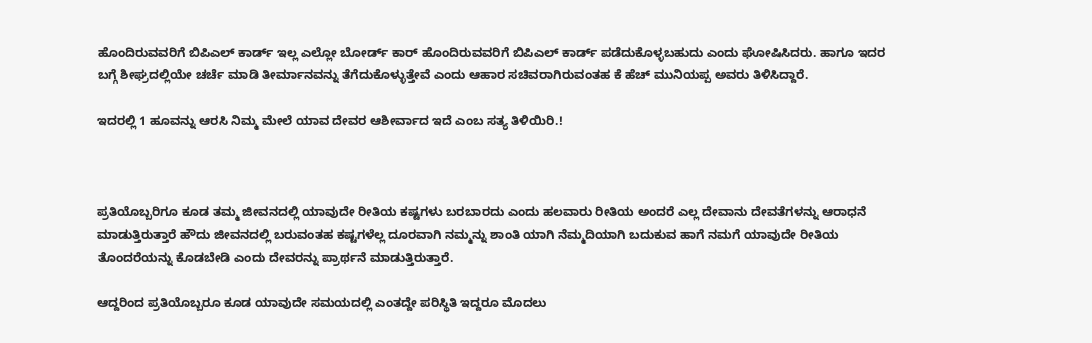ಹೊಂದಿರುವವರಿಗೆ ಬಿಪಿಎಲ್ ಕಾರ್ಡ್ ಇಲ್ಲ ಎಲ್ಲೋ ಬೋರ್ಡ್ ಕಾರ್ ಹೊಂದಿರುವವರಿಗೆ ಬಿಪಿಎಲ್ ಕಾರ್ಡ್ ಪಡೆದುಕೊಳ್ಳಬಹುದು ಎಂದು ಘೋಷಿಸಿದರು. ಹಾಗೂ ಇದರ ಬಗ್ಗೆ ಶೀಘ್ರದಲ್ಲಿಯೇ ಚರ್ಚೆ ಮಾಡಿ ತೀರ್ಮಾನವನ್ನು ತೆಗೆದುಕೊಳ್ಳುತ್ತೇವೆ ಎಂದು ಆಹಾರ ಸಚಿವರಾಗಿರುವಂತಹ ಕೆ ಹೆಚ್ ಮುನಿಯಪ್ಪ ಅವರು ತಿಳಿಸಿದ್ದಾರೆ.

ಇದರಲ್ಲಿ 1 ಹೂವನ್ನು ಆರಸಿ ನಿಮ್ಮ ಮೇಲೆ ಯಾವ ದೇವರ ಆಶೀರ್ವಾದ ಇದೆ ಎಂಬ ಸತ್ಯ ತಿಳಿಯಿರಿ.!



ಪ್ರತಿಯೊಬ್ಬರಿಗೂ ಕೂಡ ತಮ್ಮ ಜೀವನದಲ್ಲಿ ಯಾವುದೇ ರೀತಿಯ ಕಷ್ಟಗಳು ಬರಬಾರದು ಎಂದು ಹಲವಾರು ರೀತಿಯ ಅಂದರೆ ಎಲ್ಲ ದೇವಾನು ದೇವತೆಗಳನ್ನು ಆರಾಧನೆ ಮಾಡುತ್ತಿರುತ್ತಾರೆ ಹೌದು ಜೀವನದಲ್ಲಿ ಬರುವಂತಹ ಕಷ್ಟಗಳೆಲ್ಲ ದೂರವಾಗಿ ನಮ್ಮನ್ನು ಶಾಂತಿ ಯಾಗಿ ನೆಮ್ಮದಿಯಾಗಿ ಬದುಕುವ ಹಾಗೆ ನಮಗೆ ಯಾವುದೇ ರೀತಿಯ ತೊಂದರೆಯನ್ನು ಕೊಡಬೇಡಿ ಎಂದು ದೇವರನ್ನು ಪ್ರಾರ್ಥನೆ ಮಾಡುತ್ತಿರುತ್ತಾರೆ.

ಆದ್ದರಿಂದ ಪ್ರತಿಯೊಬ್ಬರೂ ಕೂಡ ಯಾವುದೇ ಸಮಯದಲ್ಲಿ ಎಂತದ್ದೇ ಪರಿಸ್ಥಿತಿ ಇದ್ದರೂ ಮೊದಲು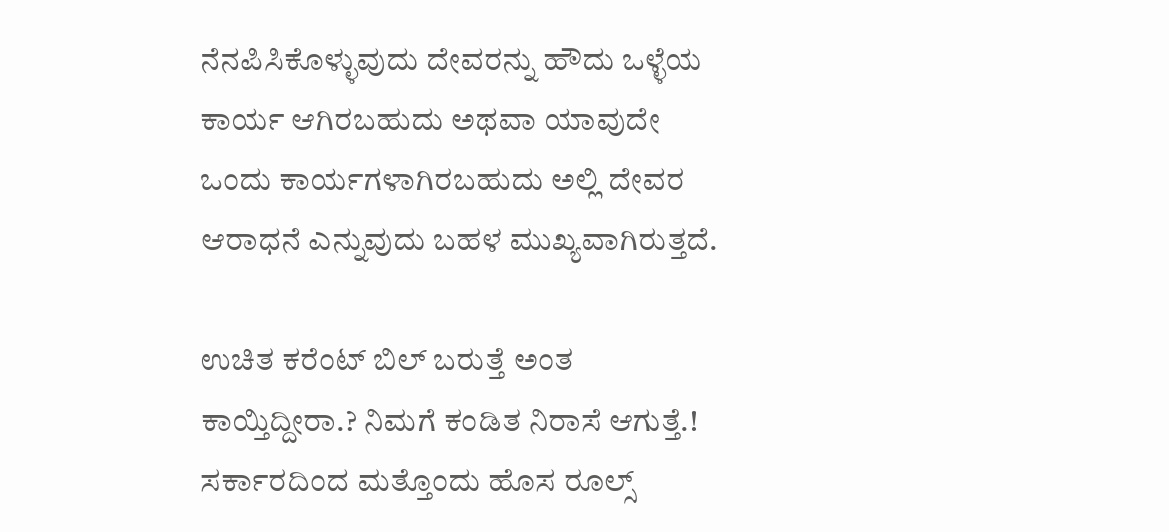ನೆನಪಿಸಿಕೊಳ್ಳುವುದು ದೇವರನ್ನು ಹೌದು ಒಳ್ಳೆಯ ಕಾರ್ಯ ಆಗಿರಬಹುದು ಅಥವಾ ಯಾವುದೇ ಒಂದು ಕಾರ್ಯಗಳಾಗಿರಬಹುದು ಅಲ್ಲಿ ದೇವರ ಆರಾಧನೆ ಎನ್ನುವುದು ಬಹಳ ಮುಖ್ಯವಾಗಿರುತ್ತದೆ.

ಉಚಿತ ಕರೆಂಟ್ ಬಿಲ್ ಬರುತ್ತೆ ಅಂತ ಕಾಯ್ತಿದ್ದೀರಾ.? ನಿಮಗೆ ಕಂಡಿತ ನಿರಾಸೆ ಆಗುತ್ತೆ.! ಸರ್ಕಾರದಿಂದ ಮತ್ತೊಂದು ಹೊಸ ರೂಲ್ಸ್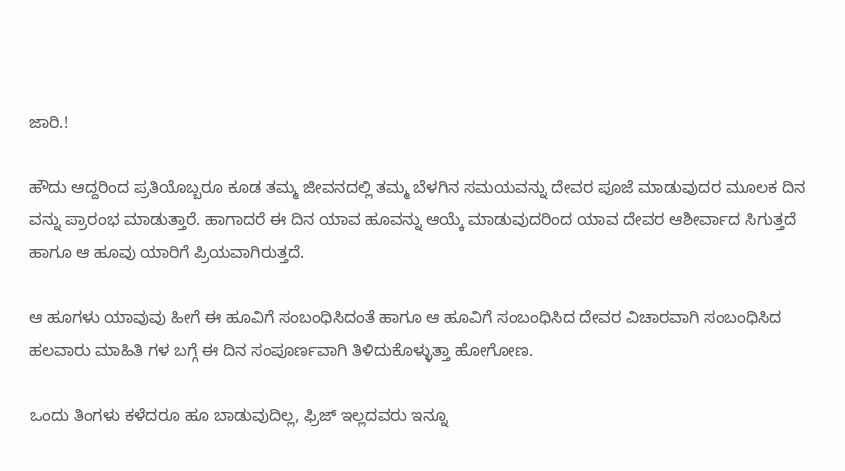ಜಾರಿ.!

ಹೌದು ಆದ್ದರಿಂದ ಪ್ರತಿಯೊಬ್ಬರೂ ಕೂಡ ತಮ್ಮ ಜೀವನದಲ್ಲಿ ತಮ್ಮ ಬೆಳಗಿನ ಸಮಯವನ್ನು ದೇವರ ಪೂಜೆ ಮಾಡುವುದರ ಮೂಲಕ ದಿನ ವನ್ನು ಪ್ರಾರಂಭ ಮಾಡುತ್ತಾರೆ. ಹಾಗಾದರೆ ಈ ದಿನ ಯಾವ ಹೂವನ್ನು ಆಯ್ಕೆ ಮಾಡುವುದರಿಂದ ಯಾವ ದೇವರ ಆಶೀರ್ವಾದ ಸಿಗುತ್ತದೆ ಹಾಗೂ ಆ ಹೂವು ಯಾರಿಗೆ ಪ್ರಿಯವಾಗಿರುತ್ತದೆ.

ಆ ಹೂಗಳು ಯಾವುವು ಹೀಗೆ ಈ ಹೂವಿಗೆ ಸಂಬಂಧಿಸಿದಂತೆ ಹಾಗೂ ಆ ಹೂವಿಗೆ ಸಂಬಂಧಿಸಿದ ದೇವರ ವಿಚಾರವಾಗಿ ಸಂಬಂಧಿಸಿದ ಹಲವಾರು ಮಾಹಿತಿ ಗಳ ಬಗ್ಗೆ ಈ ದಿನ ಸಂಪೂರ್ಣವಾಗಿ ತಿಳಿದುಕೊಳ್ಳುತ್ತಾ ಹೋಗೋಣ.

ಒಂದು ತಿಂಗಳು ಕಳೆದರೂ ಹೂ ಬಾಡುವುದಿಲ್ಲ, ಫ್ರಿಜ್ ಇಲ್ಲದವರು ಇನ್ನೂ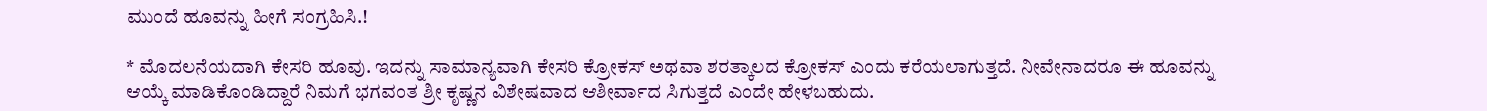ಮುಂದೆ ಹೂವನ್ನು ಹೀಗೆ ಸಂಗ್ರಹಿಸಿ.!

* ಮೊದಲನೆಯದಾಗಿ ಕೇಸರಿ ಹೂವು. ಇದನ್ನು ಸಾಮಾನ್ಯವಾಗಿ ಕೇಸರಿ ಕ್ರೋಕಸ್ ಅಥವಾ ಶರತ್ಕಾಲದ ಕ್ರೋಕಸ್ ಎಂದು ಕರೆಯಲಾಗುತ್ತದೆ. ನೀವೇನಾದರೂ ಈ ಹೂವನ್ನು ಆಯ್ಕೆ ಮಾಡಿಕೊಂಡಿದ್ದಾರೆ ನಿಮಗೆ ಭಗವಂತ ಶ್ರೀ ಕೃಷ್ಣನ ವಿಶೇಷವಾದ ಆಶೀರ್ವಾದ ಸಿಗುತ್ತದೆ ಎಂದೇ ಹೇಳಬಹುದು.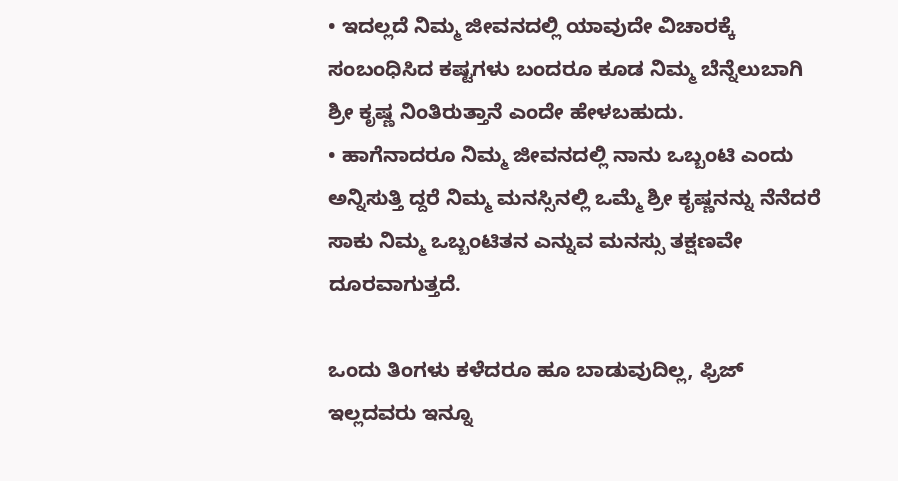• ಇದಲ್ಲದೆ ನಿಮ್ಮ ಜೀವನದಲ್ಲಿ ಯಾವುದೇ ವಿಚಾರಕ್ಕೆ ಸಂಬಂಧಿಸಿದ ಕಷ್ಟಗಳು ಬಂದರೂ ಕೂಡ ನಿಮ್ಮ ಬೆನ್ನೆಲುಬಾಗಿ ಶ್ರೀ ಕೃಷ್ಣ ನಿಂತಿರುತ್ತಾನೆ ಎಂದೇ ಹೇಳಬಹುದು.
• ಹಾಗೆನಾದರೂ ನಿಮ್ಮ ಜೀವನದಲ್ಲಿ ನಾನು ಒಬ್ಬಂಟಿ ಎಂದು ಅನ್ನಿಸುತ್ತಿ ದ್ದರೆ ನಿಮ್ಮ ಮನಸ್ಸಿನಲ್ಲಿ ಒಮ್ಮೆ ಶ್ರೀ ಕೃಷ್ಣನನ್ನು ನೆನೆದರೆ ಸಾಕು ನಿಮ್ಮ ಒಬ್ಬಂಟಿತನ ಎನ್ನುವ ಮನಸ್ಸು ತಕ್ಷಣವೇ ದೂರವಾಗುತ್ತದೆ.

ಒಂದು ತಿಂಗಳು ಕಳೆದರೂ ಹೂ ಬಾಡುವುದಿಲ್ಲ, ಫ್ರಿಜ್ ಇಲ್ಲದವರು ಇನ್ನೂ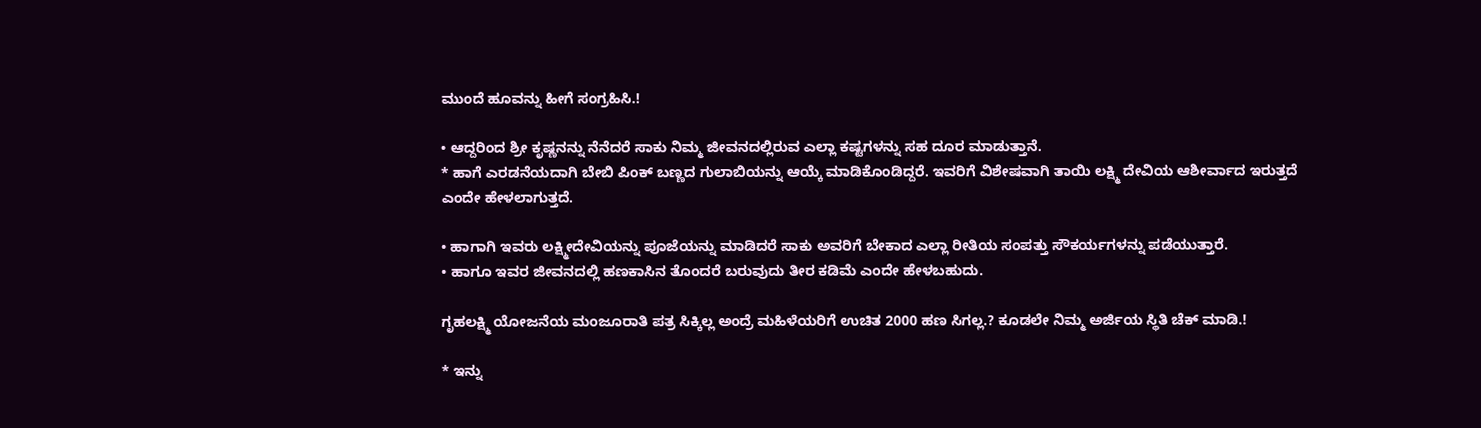ಮುಂದೆ ಹೂವನ್ನು ಹೀಗೆ ಸಂಗ್ರಹಿಸಿ.!

• ಆದ್ದರಿಂದ ಶ್ರೀ ಕೃಷ್ಣನನ್ನು ನೆನೆದರೆ ಸಾಕು ನಿಮ್ಮ ಜೀವನದಲ್ಲಿರುವ ಎಲ್ಲಾ ಕಷ್ಟಗಳನ್ನು ಸಹ ದೂರ ಮಾಡುತ್ತಾನೆ.
* ಹಾಗೆ ಎರಡನೆಯದಾಗಿ ಬೇಬಿ ಪಿಂಕ್ ಬಣ್ಣದ ಗುಲಾಬಿಯನ್ನು ಆಯ್ಕೆ ಮಾಡಿಕೊಂಡಿದ್ದರೆ. ಇವರಿಗೆ ವಿಶೇಷವಾಗಿ ತಾಯಿ ಲಕ್ಷ್ಮಿ ದೇವಿಯ ಆಶೀರ್ವಾದ ಇರುತ್ತದೆ ಎಂದೇ ಹೇಳಲಾಗುತ್ತದೆ.

• ಹಾಗಾಗಿ ಇವರು ಲಕ್ಷ್ಮೀದೇವಿಯನ್ನು ಪೂಜೆಯನ್ನು ಮಾಡಿದರೆ ಸಾಕು ಅವರಿಗೆ ಬೇಕಾದ ಎಲ್ಲಾ ರೀತಿಯ ಸಂಪತ್ತು ಸೌಕರ್ಯಗಳನ್ನು ಪಡೆಯುತ್ತಾರೆ.
• ಹಾಗೂ ಇವರ ಜೀವನದಲ್ಲಿ ಹಣಕಾಸಿನ ತೊಂದರೆ ಬರುವುದು ತೀರ ಕಡಿಮೆ ಎಂದೇ ಹೇಳಬಹುದು.

ಗೃಹಲಕ್ಷ್ಮಿ ಯೋಜನೆಯ ಮಂಜೂರಾತಿ ಪತ್ರ ಸಿಕ್ಕಿಲ್ಲ ಅಂದ್ರೆ ಮಹಿಳೆಯರಿಗೆ ಉಚಿತ 2000 ಹಣ ಸಿಗಲ್ಲ.? ಕೂಡಲೇ ನಿಮ್ಮ ಅರ್ಜಿಯ ಸ್ಥಿತಿ ಚೆಕ್ ಮಾಡಿ.!

* ಇನ್ನು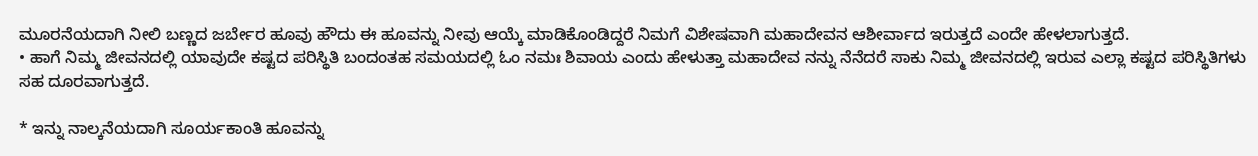ಮೂರನೆಯದಾಗಿ ನೀಲಿ ಬಣ್ಣದ ಜರ್ಬೇರ ಹೂವು ಹೌದು ಈ ಹೂವನ್ನು ನೀವು ಆಯ್ಕೆ ಮಾಡಿಕೊಂಡಿದ್ದರೆ ನಿಮಗೆ ವಿಶೇಷವಾಗಿ ಮಹಾದೇವನ ಆಶೀರ್ವಾದ ಇರುತ್ತದೆ ಎಂದೇ ಹೇಳಲಾಗುತ್ತದೆ.
• ಹಾಗೆ ನಿಮ್ಮ ಜೀವನದಲ್ಲಿ ಯಾವುದೇ ಕಷ್ಟದ ಪರಿಸ್ಥಿತಿ ಬಂದಂತಹ ಸಮಯದಲ್ಲಿ ಓಂ ನಮಃ ಶಿವಾಯ ಎಂದು ಹೇಳುತ್ತಾ ಮಹಾದೇವ ನನ್ನು ನೆನೆದರೆ ಸಾಕು ನಿಮ್ಮ ಜೀವನದಲ್ಲಿ ಇರುವ ಎಲ್ಲಾ ಕಷ್ಟದ ಪರಿಸ್ಥಿತಿಗಳು ಸಹ ದೂರವಾಗುತ್ತದೆ.

* ಇನ್ನು ನಾಲ್ಕನೆಯದಾಗಿ ಸೂರ್ಯಕಾಂತಿ ಹೂವನ್ನು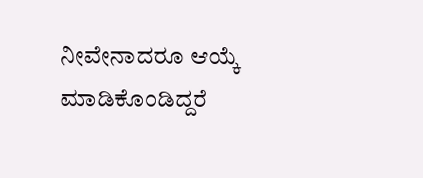ನೀವೇನಾದರೂ ಆಯ್ಕೆ ಮಾಡಿಕೊಂಡಿದ್ದರೆ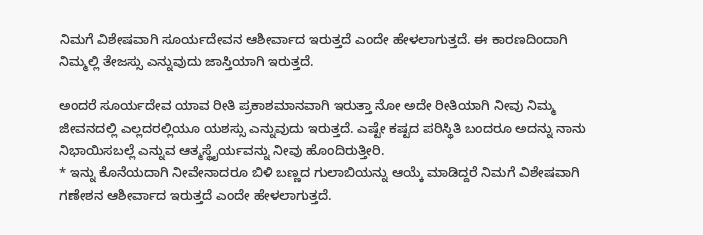ನಿಮಗೆ ವಿಶೇಷವಾಗಿ ಸೂರ್ಯದೇವನ ಆಶೀರ್ವಾದ ಇರುತ್ತದೆ ಎಂದೇ ಹೇಳಲಾಗುತ್ತದೆ. ಈ ಕಾರಣದಿಂದಾಗಿ ನಿಮ್ಮಲ್ಲಿ ತೇಜಸ್ಸು ಎನ್ನುವುದು ಜಾಸ್ತಿಯಾಗಿ ಇರುತ್ತದೆ.

ಅಂದರೆ ಸೂರ್ಯದೇವ ಯಾವ ರೀತಿ ಪ್ರಕಾಶಮಾನವಾಗಿ ಇರುತ್ತಾ ನೋ ಅದೇ ರೀತಿಯಾಗಿ ನೀವು ನಿಮ್ಮ ಜೀವನದಲ್ಲಿ ಎಲ್ಲದರಲ್ಲಿಯೂ ಯಶಸ್ಸು ಎನ್ನುವುದು ಇರುತ್ತದೆ. ಎಷ್ಟೇ ಕಷ್ಟದ ಪರಿಸ್ಥಿತಿ ಬಂದರೂ ಅದನ್ನು ನಾನು ನಿಭಾಯಿಸಬಲ್ಲೆ ಎನ್ನುವ ಆತ್ಮಸ್ಥೈರ್ಯವನ್ನು ನೀವು ಹೊಂದಿರುತ್ತೀರಿ.
* ಇನ್ನು ಕೊನೆಯದಾಗಿ ನೀವೇನಾದರೂ ಬಿಳಿ ಬಣ್ಣದ ಗುಲಾಬಿಯನ್ನು ಆಯ್ಕೆ ಮಾಡಿದ್ದರೆ ನಿಮಗೆ ವಿಶೇಷವಾಗಿ ಗಣೇಶನ ಆಶೀರ್ವಾದ ಇರುತ್ತದೆ ಎಂದೇ ಹೇಳಲಾಗುತ್ತದೆ.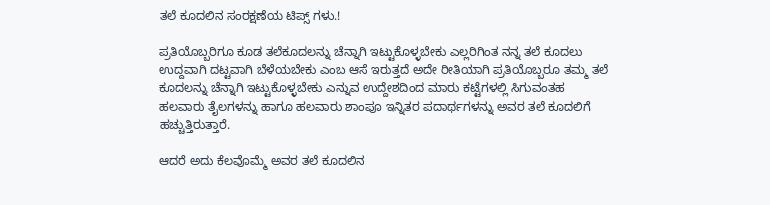ತಲೆ ಕೂದಲಿನ ಸಂರಕ್ಷಣೆಯ ಟಿಪ್ಸ್ ಗಳು.!

ಪ್ರತಿಯೊಬ್ಬರಿಗೂ ಕೂಡ ತಲೆಕೂದಲನ್ನು ಚೆನ್ನಾಗಿ ಇಟ್ಟುಕೊಳ್ಳಬೇಕು ಎಲ್ಲರಿಗಿಂತ ನನ್ನ ತಲೆ ಕೂದಲು ಉದ್ದವಾಗಿ ದಟ್ಟವಾಗಿ ಬೆಳೆಯಬೇಕು ಎಂಬ ಆಸೆ ಇರುತ್ತದೆ ಅದೇ ರೀತಿಯಾಗಿ ಪ್ರತಿಯೊಬ್ಬರೂ ತಮ್ಮ ತಲೆ ಕೂದಲನ್ನು ಚೆನ್ನಾಗಿ ಇಟ್ಟುಕೊಳ್ಳಬೇಕು ಎನ್ನುವ ಉದ್ದೇಶದಿಂದ ಮಾರು ಕಟ್ಟೆಗಳಲ್ಲಿ ಸಿಗುವಂತಹ ಹಲವಾರು ತೈಲಗಳನ್ನು ಹಾಗೂ ಹಲವಾರು ಶಾಂಪೂ ಇನ್ನಿತರ ಪದಾರ್ಥಗಳನ್ನು ಅವರ ತಲೆ ಕೂದಲಿಗೆ ಹಚ್ಚುತ್ತಿರುತ್ತಾರೆ.

ಆದರೆ ಅದು ಕೆಲವೊಮ್ಮೆ ಅವರ ತಲೆ ಕೂದಲಿನ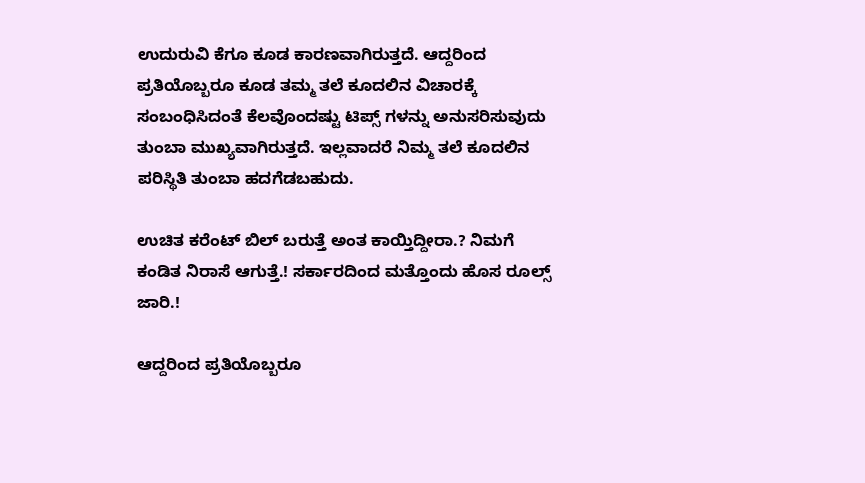ಉದುರುವಿ ಕೆಗೂ ಕೂಡ ಕಾರಣವಾಗಿರುತ್ತದೆ. ಆದ್ದರಿಂದ ಪ್ರತಿಯೊಬ್ಬರೂ ಕೂಡ ತಮ್ಮ ತಲೆ ಕೂದಲಿನ ವಿಚಾರಕ್ಕೆ ಸಂಬಂಧಿಸಿದಂತೆ ಕೆಲವೊಂದಷ್ಟು ಟಿಪ್ಸ್ ಗಳನ್ನು ಅನುಸರಿಸುವುದು ತುಂಬಾ ಮುಖ್ಯವಾಗಿರುತ್ತದೆ. ಇಲ್ಲವಾದರೆ ನಿಮ್ಮ ತಲೆ ಕೂದಲಿನ ಪರಿಸ್ಥಿತಿ ತುಂಬಾ ಹದಗೆಡಬಹುದು.

ಉಚಿತ ಕರೆಂಟ್ ಬಿಲ್ ಬರುತ್ತೆ ಅಂತ ಕಾಯ್ತಿದ್ದೀರಾ.? ನಿಮಗೆ ಕಂಡಿತ ನಿರಾಸೆ ಆಗುತ್ತೆ.! ಸರ್ಕಾರದಿಂದ ಮತ್ತೊಂದು ಹೊಸ ರೂಲ್ಸ್ ಜಾರಿ.!

ಆದ್ದರಿಂದ ಪ್ರತಿಯೊಬ್ಬರೂ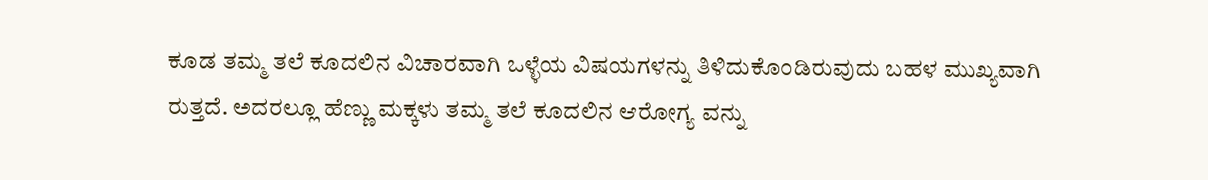ಕೂಡ ತಮ್ಮ ತಲೆ ಕೂದಲಿನ ವಿಚಾರವಾಗಿ ಒಳ್ಳೆಯ ವಿಷಯಗಳನ್ನು ತಿಳಿದುಕೊಂಡಿರುವುದು ಬಹಳ ಮುಖ್ಯವಾಗಿ ರುತ್ತದೆ. ಅದರಲ್ಲೂ ಹೆಣ್ಣು ಮಕ್ಕಳು ತಮ್ಮ ತಲೆ ಕೂದಲಿನ ಆರೋಗ್ಯ ವನ್ನು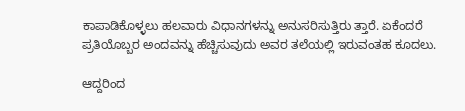ಕಾಪಾಡಿಕೊಳ್ಳಲು ಹಲವಾರು ವಿಧಾನಗಳನ್ನು ಅನುಸರಿಸುತ್ತಿರು ತ್ತಾರೆ. ಏಕೆಂದರೆ ಪ್ರತಿಯೊಬ್ಬರ ಅಂದವನ್ನು ಹೆಚ್ಚಿಸುವುದು ಅವರ ತಲೆಯಲ್ಲಿ ಇರುವಂತಹ ಕೂದಲು.

ಆದ್ದರಿಂದ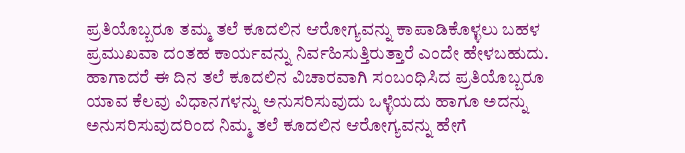ಪ್ರತಿಯೊಬ್ಬರೂ ತಮ್ಮ ತಲೆ ಕೂದಲಿನ ಆರೋಗ್ಯವನ್ನು ಕಾಪಾಡಿಕೊಳ್ಳಲು ಬಹಳ ಪ್ರಮುಖವಾ ದಂತಹ ಕಾರ್ಯವನ್ನು ನಿರ್ವಹಿಸುತ್ತಿರುತ್ತಾರೆ ಎಂದೇ ಹೇಳಬಹುದು. ಹಾಗಾದರೆ ಈ ದಿನ ತಲೆ ಕೂದಲಿನ ವಿಚಾರವಾಗಿ ಸಂಬಂಧಿಸಿದ ಪ್ರತಿಯೊಬ್ಬರೂ ಯಾವ ಕೆಲವು ವಿಧಾನಗಳನ್ನು ಅನುಸರಿಸುವುದು ಒಳ್ಳೆಯದು ಹಾಗೂ ಅದನ್ನು ಅನುಸರಿಸುವುದರಿಂದ ನಿಮ್ಮ ತಲೆ ಕೂದಲಿನ ಆರೋಗ್ಯವನ್ನು ಹೇಗೆ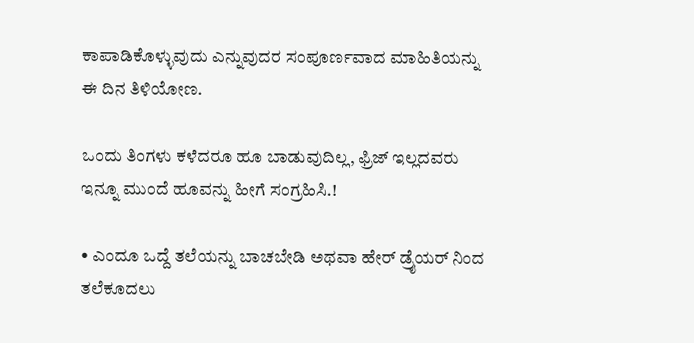ಕಾಪಾಡಿಕೊಳ್ಳುವುದು ಎನ್ನುವುದರ ಸಂಪೂರ್ಣವಾದ ಮಾಹಿತಿಯನ್ನು ಈ ದಿನ ತಿಳಿಯೋಣ.

ಒಂದು ತಿಂಗಳು ಕಳೆದರೂ ಹೂ ಬಾಡುವುದಿಲ್ಲ, ಫ್ರಿಜ್ ಇಲ್ಲದವರು ಇನ್ನೂ ಮುಂದೆ ಹೂವನ್ನು ಹೀಗೆ ಸಂಗ್ರಹಿಸಿ.!

• ಎಂದೂ ಒದ್ದೆ ತಲೆಯನ್ನು ಬಾಚಬೇಡಿ ಅಥವಾ ಹೇರ್ ಡ್ರೈಯರ್ ನಿಂದ ತಲೆಕೂದಲು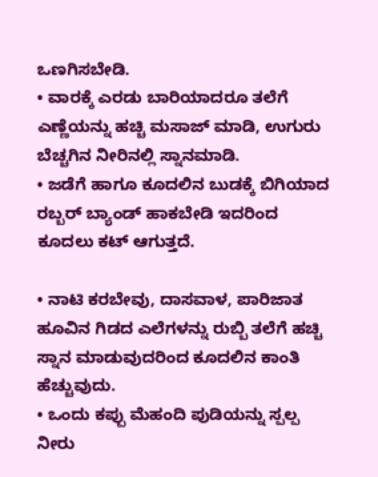ಒಣಗಿಸಬೇಡಿ.
• ವಾರಕ್ಕೆ ಎರಡು ಬಾರಿಯಾದರೂ ತಲೆಗೆ ಎಣ್ಣೆಯನ್ನು ಹಚ್ಚಿ ಮಸಾಜ್ ಮಾಡಿ, ಉಗುರು ಬೆಚ್ಚಗಿನ ನೀರಿನಲ್ಲಿ ಸ್ನಾನಮಾಡಿ.
• ಜಡೆಗೆ ಹಾಗೂ ಕೂದಲಿನ ಬುಡಕ್ಕೆ ಬಿಗಿಯಾದ ರಬ್ಬರ್ ಬ್ಯಾಂಡ್ ಹಾಕಬೇಡಿ ಇದರಿಂದ ಕೂದಲು ಕಟ್ ಆಗುತ್ತದೆ.

• ನಾಟಿ ಕರಬೇವು, ದಾಸವಾಳ, ಪಾರಿಜಾತ ಹೂವಿನ ಗಿಡದ ಎಲೆಗಳನ್ನು ರುಬ್ಬಿ ತಲೆಗೆ ಹಚ್ಚಿ ಸ್ನಾನ ಮಾಡುವುದರಿಂದ ಕೂದಲಿನ ಕಾಂತಿ ಹೆಚ್ಚುವುದು.
• ಒಂದು ಕಪ್ಪು ಮೆಹಂದಿ ಪುಡಿಯನ್ನು ಸ್ಪಲ್ಪ ನೀರು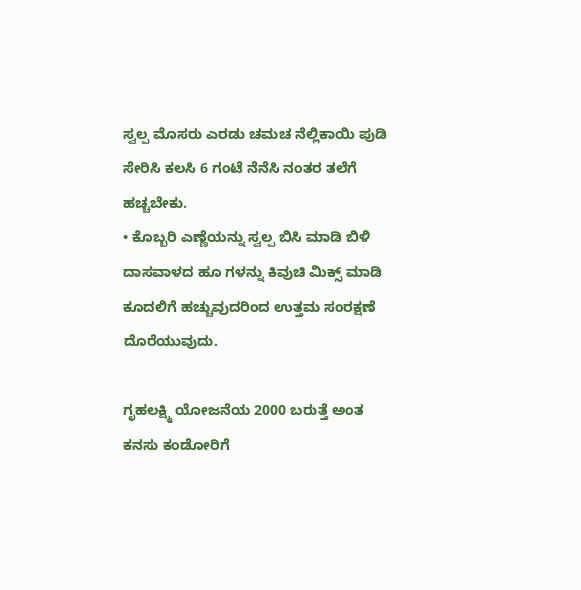ಸ್ವಲ್ಪ ಮೊಸರು ಎರಡು ಚಮಚ ನೆಲ್ಲಿಕಾಯಿ ಪುಡಿ ಸೇರಿಸಿ ಕಲಸಿ 6 ಗಂಟೆ ನೆನೆಸಿ ನಂತರ ತಲೆಗೆ ಹಚ್ಚಬೇಕು.
• ಕೊಬ್ಬರಿ ಎಣ್ಣೆಯನ್ನು ಸ್ವಲ್ಪ ಬಿಸಿ ಮಾಡಿ ಬಿಳಿ ದಾಸವಾಳದ ಹೂ ಗಳನ್ನು ಕಿವುಚಿ ಮಿಕ್ಸ್ ಮಾಡಿ ಕೂದಲಿಗೆ ಹಚ್ಚುವುದರಿಂದ ಉತ್ತಮ ಸಂರಕ್ಷಣೆ ದೊರೆಯುವುದು.

ಗೃಹಲಕ್ಷ್ಮಿ ಯೋಜನೆಯ 2000 ಬರುತ್ತೆ ಅಂತ ಕನಸು ಕಂಡೋರಿಗೆ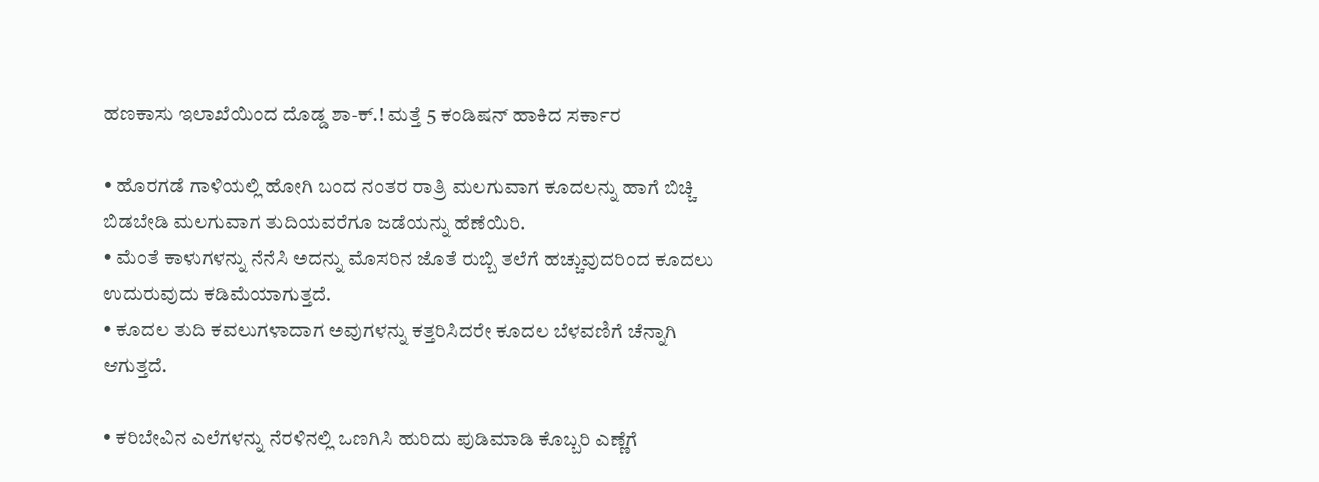ಹಣಕಾಸು ಇಲಾಖೆಯಿಂದ ದೊಡ್ಡ ಶಾ-ಕ್.! ಮತ್ತೆ 5 ಕಂಡಿಷನ್ ಹಾಕಿದ ಸರ್ಕಾರ

• ಹೊರಗಡೆ ಗಾಳಿಯಲ್ಲಿ ಹೋಗಿ ಬಂದ ನಂತರ ರಾತ್ರಿ ಮಲಗುವಾಗ ಕೂದಲನ್ನು ಹಾಗೆ ಬಿಚ್ಚಿ ಬಿಡಬೇಡಿ ಮಲಗುವಾಗ ತುದಿಯವರೆಗೂ ಜಡೆಯನ್ನು ಹೆಣೆಯಿರಿ.
• ಮೆಂತೆ ಕಾಳುಗಳನ್ನು ನೆನೆಸಿ ಅದನ್ನು ಮೊಸರಿನ ಜೊತೆ ರುಬ್ಬಿ ತಲೆಗೆ ಹಚ್ಚುವುದರಿಂದ ಕೂದಲು ಉದುರುವುದು ಕಡಿಮೆಯಾಗುತ್ತದೆ.
• ಕೂದಲ ತುದಿ ಕವಲುಗಳಾದಾಗ ಅವುಗಳನ್ನು ಕತ್ತರಿಸಿದರೇ ಕೂದಲ ಬೆಳವಣಿಗೆ ಚೆನ್ನಾಗಿ ಆಗುತ್ತದೆ.

• ಕರಿಬೇವಿನ ಎಲೆಗಳನ್ನು ನೆರಳಿನಲ್ಲಿ ಒಣಗಿಸಿ ಹುರಿದು ಪುಡಿಮಾಡಿ ಕೊಬ್ಬರಿ ಎಣ್ಣೆಗೆ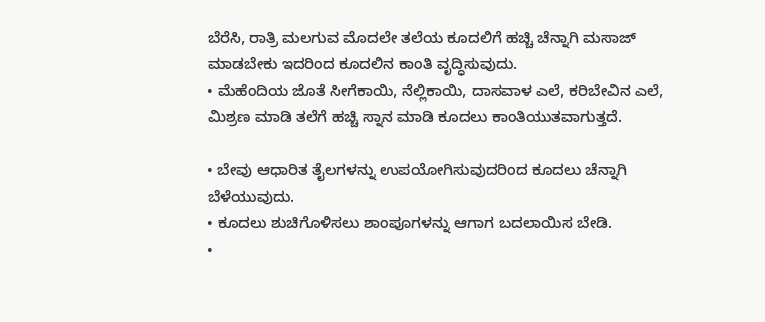ಬೆರೆಸಿ, ರಾತ್ರಿ ಮಲಗುವ ಮೊದಲೇ ತಲೆಯ ಕೂದಲಿಗೆ ಹಚ್ಚಿ ಚೆನ್ನಾಗಿ ಮಸಾಜ್ ಮಾಡಬೇಕು ಇದರಿಂದ ಕೂದಲಿನ ಕಾಂತಿ ವೃದ್ಧಿಸುವುದು.
• ಮೆಹೆಂದಿಯ ಜೊತೆ ಸೀಗೆಕಾಯಿ, ನೆಲ್ಲಿಕಾಯಿ, ದಾಸವಾಳ ಎಲೆ, ಕರಿಬೇವಿನ ಎಲೆ, ಮಿಶ್ರಣ ಮಾಡಿ ತಲೆಗೆ ಹಚ್ಚಿ ಸ್ನಾನ ಮಾಡಿ ಕೂದಲು ಕಾಂತಿಯುತವಾಗುತ್ತದೆ.

• ಬೇವು ಆಧಾರಿತ ತೈಲಗಳನ್ನು ಉಪಯೋಗಿಸುವುದರಿಂದ ಕೂದಲು ಚೆನ್ನಾಗಿ ಬೆಳೆಯುವುದು.
• ಕೂದಲು ಶುಚಿಗೊಳಿಸಲು ಶಾಂಪೂಗಳನ್ನು ಆಗಾಗ ಬದಲಾಯಿಸ ಬೇಡಿ.
•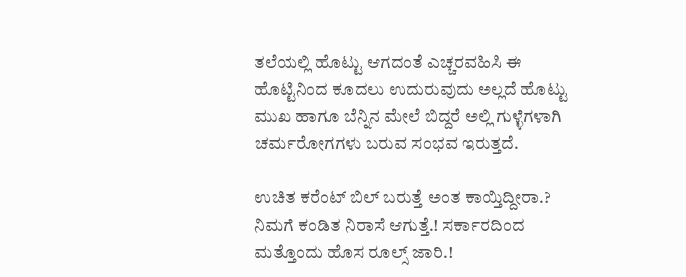ತಲೆಯಲ್ಲಿ ಹೊಟ್ಟು ಆಗದಂತೆ ಎಚ್ಚರವಹಿಸಿ ಈ ಹೊಟ್ಟಿನಿಂದ ಕೂದಲು ಉದುರುವುದು ಅಲ್ಲದೆ ಹೊಟ್ಟು ಮುಖ ಹಾಗೂ ಬೆನ್ನಿನ ಮೇಲೆ ಬಿದ್ದರೆ ಅಲ್ಲಿ ಗುಳ್ಳೆಗಳಾಗಿ ಚರ್ಮರೋಗಗಳು ಬರುವ ಸಂಭವ ಇರುತ್ತದೆ.

ಉಚಿತ ಕರೆಂಟ್ ಬಿಲ್ ಬರುತ್ತೆ ಅಂತ ಕಾಯ್ತಿದ್ದೀರಾ.? ನಿಮಗೆ ಕಂಡಿತ ನಿರಾಸೆ ಆಗುತ್ತೆ.! ಸರ್ಕಾರದಿಂದ ಮತ್ತೊಂದು ಹೊಸ ರೂಲ್ಸ್ ಜಾರಿ.!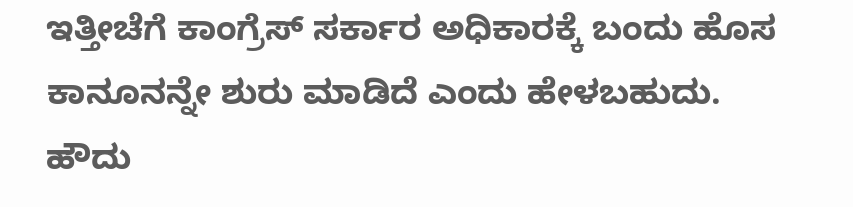ಇತ್ತೀಚೆಗೆ ಕಾಂಗ್ರೆಸ್ ಸರ್ಕಾರ ಅಧಿಕಾರಕ್ಕೆ ಬಂದು ಹೊಸ ಕಾನೂನನ್ನೇ ಶುರು ಮಾಡಿದೆ ಎಂದು ಹೇಳಬಹುದು. ಹೌದು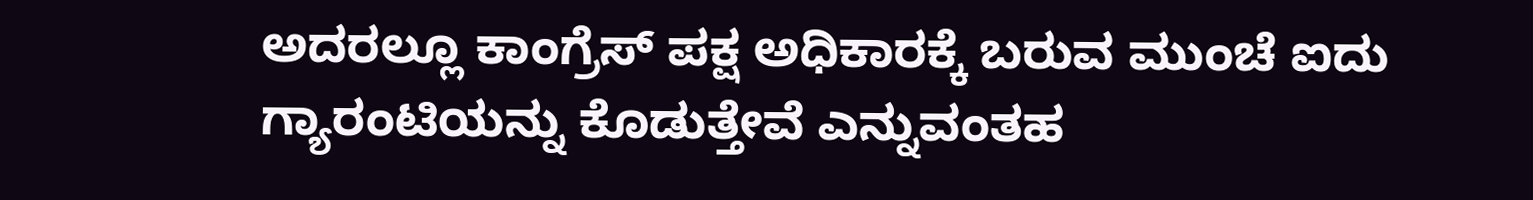ಅದರಲ್ಲೂ ಕಾಂಗ್ರೆಸ್ ಪಕ್ಷ ಅಧಿಕಾರಕ್ಕೆ ಬರುವ ಮುಂಚೆ ಐದು ಗ್ಯಾರಂಟಿಯನ್ನು ಕೊಡುತ್ತೇವೆ ಎನ್ನುವಂತಹ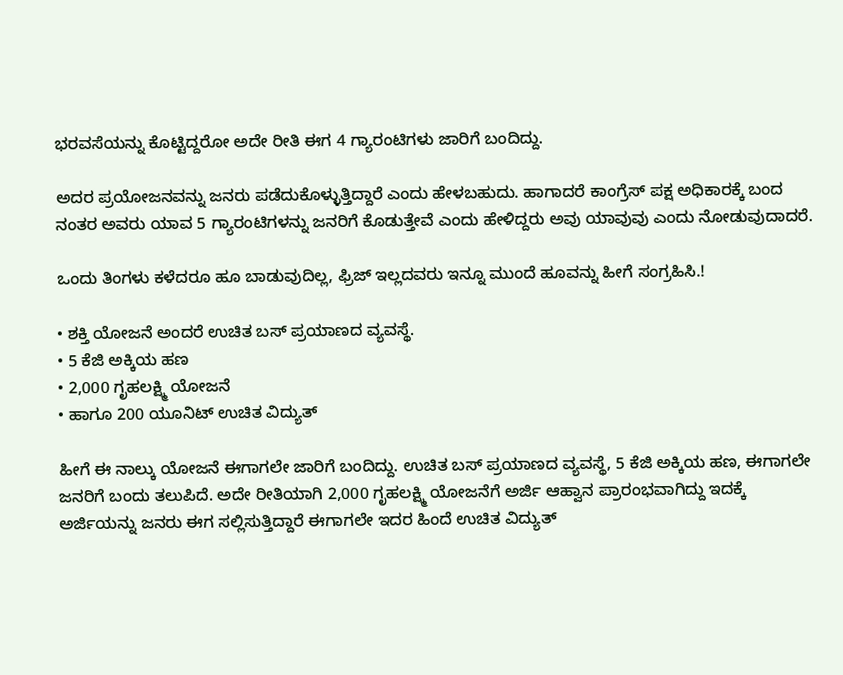ಭರವಸೆಯನ್ನು ಕೊಟ್ಟಿದ್ದರೋ ಅದೇ ರೀತಿ ಈಗ 4 ಗ್ಯಾರಂಟಿಗಳು ಜಾರಿಗೆ ಬಂದಿದ್ದು.

ಅದರ ಪ್ರಯೋಜನವನ್ನು ಜನರು ಪಡೆದುಕೊಳ್ಳುತ್ತಿದ್ದಾರೆ ಎಂದು ಹೇಳಬಹುದು. ಹಾಗಾದರೆ ಕಾಂಗ್ರೆಸ್ ಪಕ್ಷ ಅಧಿಕಾರಕ್ಕೆ ಬಂದ ನಂತರ ಅವರು ಯಾವ 5 ಗ್ಯಾರಂಟಿಗಳನ್ನು ಜನರಿಗೆ ಕೊಡುತ್ತೇವೆ ಎಂದು ಹೇಳಿದ್ದರು ಅವು ಯಾವುವು ಎಂದು ನೋಡುವುದಾದರೆ.

ಒಂದು ತಿಂಗಳು ಕಳೆದರೂ ಹೂ ಬಾಡುವುದಿಲ್ಲ, ಫ್ರಿಜ್ ಇಲ್ಲದವರು ಇನ್ನೂ ಮುಂದೆ ಹೂವನ್ನು ಹೀಗೆ ಸಂಗ್ರಹಿಸಿ.!

• ಶಕ್ತಿ ಯೋಜನೆ ಅಂದರೆ ಉಚಿತ ಬಸ್ ಪ್ರಯಾಣದ ವ್ಯವಸ್ಥೆ.
• 5 ಕೆಜಿ ಅಕ್ಕಿಯ ಹಣ
• 2,000 ಗೃಹಲಕ್ಷ್ಮಿ ಯೋಜನೆ
• ಹಾಗೂ 200 ಯೂನಿಟ್ ಉಚಿತ ವಿದ್ಯುತ್

ಹೀಗೆ ಈ ನಾಲ್ಕು ಯೋಜನೆ ಈಗಾಗಲೇ ಜಾರಿಗೆ ಬಂದಿದ್ದು. ಉಚಿತ ಬಸ್ ಪ್ರಯಾಣದ ವ್ಯವಸ್ಥೆ, 5 ಕೆಜಿ ಅಕ್ಕಿಯ ಹಣ, ಈಗಾಗಲೇ ಜನರಿಗೆ ಬಂದು ತಲುಪಿದೆ. ಅದೇ ರೀತಿಯಾಗಿ 2,000 ಗೃಹಲಕ್ಷ್ಮಿ ಯೋಜನೆಗೆ ಅರ್ಜಿ ಆಹ್ವಾನ ಪ್ರಾರಂಭವಾಗಿದ್ದು ಇದಕ್ಕೆ ಅರ್ಜಿಯನ್ನು ಜನರು ಈಗ ಸಲ್ಲಿಸುತ್ತಿದ್ದಾರೆ ಈಗಾಗಲೇ ಇದರ ಹಿಂದೆ ಉಚಿತ ವಿದ್ಯುತ್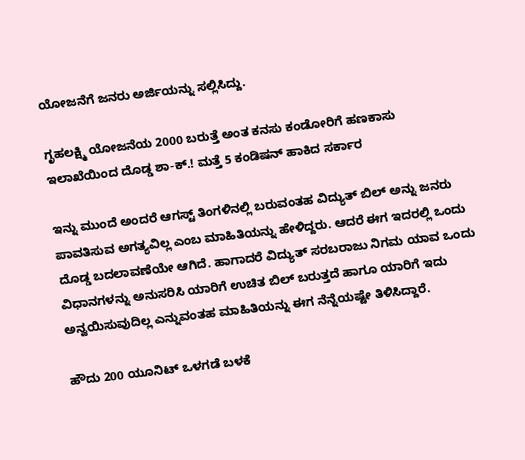ಯೋಜನೆಗೆ ಜನರು ಅರ್ಜಿಯನ್ನು ಸಲ್ಲಿಸಿದ್ದು.

ಗೃಹಲಕ್ಷ್ಮಿ ಯೋಜನೆಯ 2000 ಬರುತ್ತೆ ಅಂತ ಕನಸು ಕಂಡೋರಿಗೆ ಹಣಕಾಸು ಇಲಾಖೆಯಿಂದ ದೊಡ್ಡ ಶಾ-ಕ್.! ಮತ್ತೆ 5 ಕಂಡಿಷನ್ ಹಾಕಿದ ಸರ್ಕಾರ

ಇನ್ನು ಮುಂದೆ ಅಂದರೆ ಆಗಸ್ಟ್ ತಿಂಗಳಿನಲ್ಲಿ ಬರುವಂತಹ ವಿದ್ಯುತ್ ಬಿಲ್ ಅನ್ನು ಜನರು ಪಾವತಿಸುವ ಅಗತ್ಯವಿಲ್ಲ ಎಂಬ ಮಾಹಿತಿಯನ್ನು ಹೇಳಿದ್ದರು. ಆದರೆ ಈಗ ಇದರಲ್ಲಿ ಒಂದು ದೊಡ್ಡ ಬದಲಾವಣೆಯೇ ಆಗಿದೆ. ಹಾಗಾದರೆ ವಿದ್ಯುತ್ ಸರಬರಾಜು ನಿಗಮ ಯಾವ ಒಂದು ವಿಧಾನಗಳನ್ನು ಅನುಸರಿಸಿ ಯಾರಿಗೆ ಉಚಿತ ಬಿಲ್ ಬರುತ್ತದೆ ಹಾಗೂ ಯಾರಿಗೆ ಇದು ಅನ್ವಯಿಸುವುದಿಲ್ಲ ಎನ್ನುವಂತಹ ಮಾಹಿತಿಯನ್ನು ಈಗ ನೆನ್ನೆಯಷ್ಟೇ ತಿಳಿಸಿದ್ದಾರೆ.

ಹೌದು 200 ಯೂನಿಟ್ ಒಳಗಡೆ ಬಳಕೆ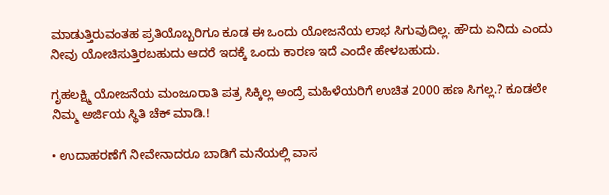ಮಾಡುತ್ತಿರುವಂತಹ ಪ್ರತಿಯೊಬ್ಬರಿಗೂ ಕೂಡ ಈ ಒಂದು ಯೋಜನೆಯ ಲಾಭ ಸಿಗುವುದಿಲ್ಲ. ಹೌದು ಏನಿದು ಎಂದು ನೀವು ಯೋಚಿಸುತ್ತಿರಬಹುದು ಆದರೆ ಇದಕ್ಕೆ ಒಂದು ಕಾರಣ ಇದೆ ಎಂದೇ ಹೇಳಬಹುದು.

ಗೃಹಲಕ್ಷ್ಮಿ ಯೋಜನೆಯ ಮಂಜೂರಾತಿ ಪತ್ರ ಸಿಕ್ಕಿಲ್ಲ ಅಂದ್ರೆ ಮಹಿಳೆಯರಿಗೆ ಉಚಿತ 2000 ಹಣ ಸಿಗಲ್ಲ.? ಕೂಡಲೇ ನಿಮ್ಮ ಅರ್ಜಿಯ ಸ್ಥಿತಿ ಚೆಕ್ ಮಾಡಿ.!

• ಉದಾಹರಣೆಗೆ ನೀವೇನಾದರೂ ಬಾಡಿಗೆ ಮನೆಯಲ್ಲಿ ವಾಸ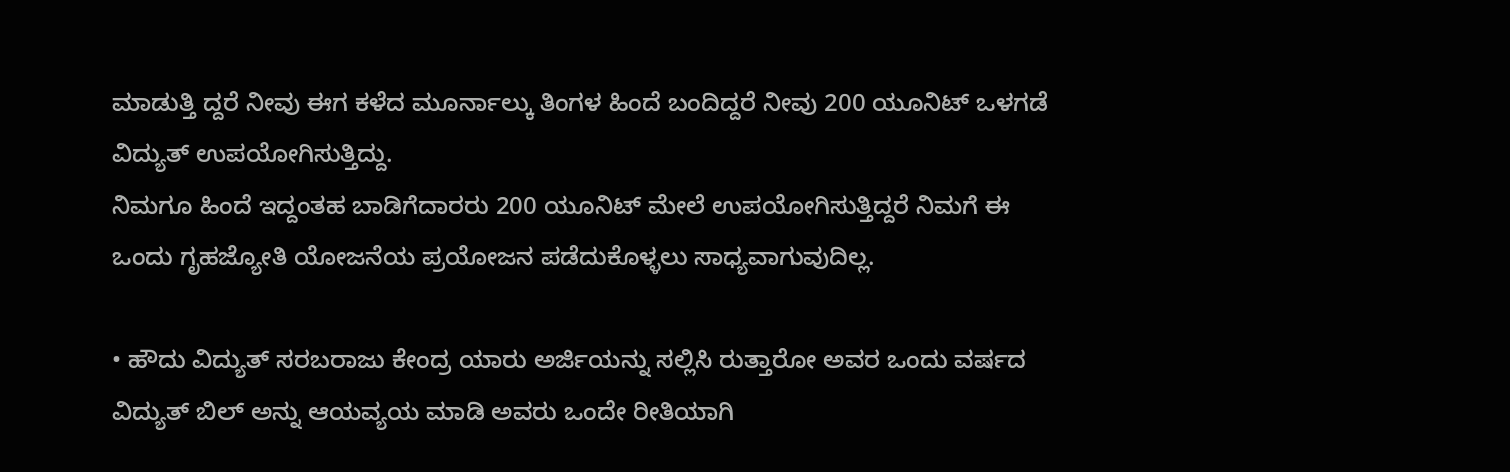ಮಾಡುತ್ತಿ ದ್ದರೆ ನೀವು ಈಗ ಕಳೆದ ಮೂರ್ನಾಲ್ಕು ತಿಂಗಳ ಹಿಂದೆ ಬಂದಿದ್ದರೆ ನೀವು 200 ಯೂನಿಟ್ ಒಳಗಡೆ ವಿದ್ಯುತ್ ಉಪಯೋಗಿಸುತ್ತಿದ್ದು.
ನಿಮಗೂ ಹಿಂದೆ ಇದ್ದಂತಹ ಬಾಡಿಗೆದಾರರು 200 ಯೂನಿಟ್ ಮೇಲೆ ಉಪಯೋಗಿಸುತ್ತಿದ್ದರೆ ನಿಮಗೆ ಈ ಒಂದು ಗೃಹಜ್ಯೋತಿ ಯೋಜನೆಯ ಪ್ರಯೋಜನ ಪಡೆದುಕೊಳ್ಳಲು ಸಾಧ್ಯವಾಗುವುದಿಲ್ಲ.

• ಹೌದು ವಿದ್ಯುತ್ ಸರಬರಾಜು ಕೇಂದ್ರ ಯಾರು ಅರ್ಜಿಯನ್ನು ಸಲ್ಲಿಸಿ ರುತ್ತಾರೋ ಅವರ ಒಂದು ವರ್ಷದ ವಿದ್ಯುತ್ ಬಿಲ್ ಅನ್ನು ಆಯವ್ಯಯ ಮಾಡಿ ಅವರು ಒಂದೇ ರೀತಿಯಾಗಿ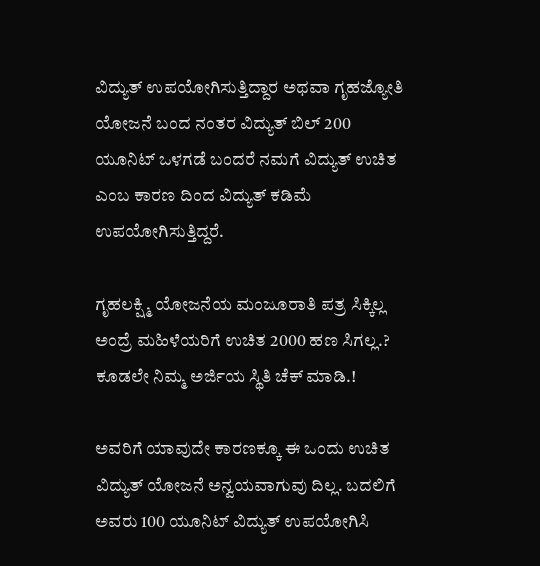ವಿದ್ಯುತ್ ಉಪಯೋಗಿಸುತ್ತಿದ್ದಾರ ಅಥವಾ ಗೃಹಜ್ಯೋತಿ ಯೋಜನೆ ಬಂದ ನಂತರ ವಿದ್ಯುತ್ ಬಿಲ್ 200 ಯೂನಿಟ್ ಒಳಗಡೆ ಬಂದರೆ ನಮಗೆ ವಿದ್ಯುತ್ ಉಚಿತ ಎಂಬ ಕಾರಣ ದಿಂದ ವಿದ್ಯುತ್ ಕಡಿಮೆ ಉಪಯೋಗಿಸುತ್ತಿದ್ದರೆ.

ಗೃಹಲಕ್ಷ್ಮಿ ಯೋಜನೆಯ ಮಂಜೂರಾತಿ ಪತ್ರ ಸಿಕ್ಕಿಲ್ಲ ಅಂದ್ರೆ ಮಹಿಳೆಯರಿಗೆ ಉಚಿತ 2000 ಹಣ ಸಿಗಲ್ಲ.? ಕೂಡಲೇ ನಿಮ್ಮ ಅರ್ಜಿಯ ಸ್ಥಿತಿ ಚೆಕ್ ಮಾಡಿ.!

ಅವರಿಗೆ ಯಾವುದೇ ಕಾರಣಕ್ಕೂ ಈ ಒಂದು ಉಚಿತ ವಿದ್ಯುತ್ ಯೋಜನೆ ಅನ್ವಯವಾಗುವು ದಿಲ್ಲ. ಬದಲಿಗೆ ಅವರು 100 ಯೂನಿಟ್ ವಿದ್ಯುತ್ ಉಪಯೋಗಿಸಿ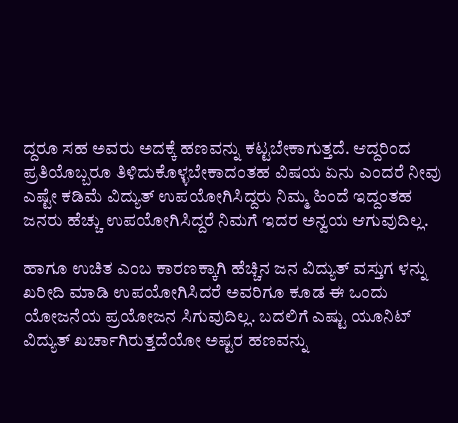ದ್ದರೂ ಸಹ ಅವರು ಅದಕ್ಕೆ ಹಣವನ್ನು ಕಟ್ಟಬೇಕಾಗುತ್ತದೆ. ಆದ್ದರಿಂದ ಪ್ರತಿಯೊಬ್ಬರೂ ತಿಳಿದುಕೊಳ್ಳಬೇಕಾದಂತಹ ವಿಷಯ ಏನು ಎಂದರೆ ನೀವು ಎಷ್ಟೇ ಕಡಿಮೆ ವಿದ್ಯುತ್ ಉಪಯೋಗಿಸಿದ್ದರು ನಿಮ್ಮ ಹಿಂದೆ ಇದ್ದಂತಹ ಜನರು ಹೆಚ್ಚು ಉಪಯೋಗಿಸಿದ್ದರೆ ನಿಮಗೆ ಇದರ ಅನ್ವಯ ಆಗುವುದಿಲ್ಲ.

ಹಾಗೂ ಉಚಿತ ಎಂಬ ಕಾರಣಕ್ಕಾಗಿ ಹೆಚ್ಚಿನ ಜನ ವಿದ್ಯುತ್ ವಸ್ತುಗ ಳನ್ನು ಖರೀದಿ ಮಾಡಿ ಉಪಯೋಗಿಸಿದರೆ ಅವರಿಗೂ ಕೂಡ ಈ ಒಂದು ಯೋಜನೆಯ ಪ್ರಯೋಜನ ಸಿಗುವುದಿಲ್ಲ. ಬದಲಿಗೆ ಎಷ್ಟು ಯೂನಿಟ್ ವಿದ್ಯುತ್ ಖರ್ಚಾಗಿರುತ್ತದೆಯೋ ಅಷ್ಟರ ಹಣವನ್ನು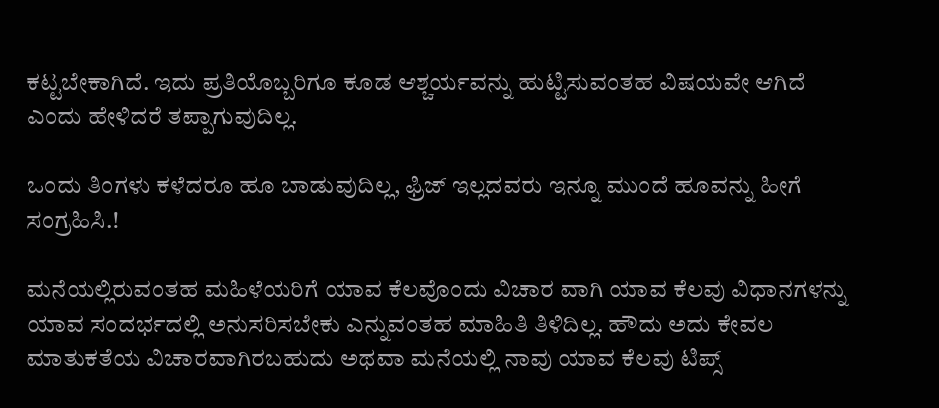ಕಟ್ಟಬೇಕಾಗಿದೆ. ಇದು ಪ್ರತಿಯೊಬ್ಬರಿಗೂ ಕೂಡ ಆಶ್ಚರ್ಯವನ್ನು ಹುಟ್ಟಿಸುವಂತಹ ವಿಷಯವೇ ಆಗಿದೆ ಎಂದು ಹೇಳಿದರೆ ತಪ್ಪಾಗುವುದಿಲ್ಲ.

ಒಂದು ತಿಂಗಳು ಕಳೆದರೂ ಹೂ ಬಾಡುವುದಿಲ್ಲ, ಫ್ರಿಜ್ ಇಲ್ಲದವರು ಇನ್ನೂ ಮುಂದೆ ಹೂವನ್ನು ಹೀಗೆ ಸಂಗ್ರಹಿಸಿ.!

ಮನೆಯಲ್ಲಿರುವಂತಹ ಮಹಿಳೆಯರಿಗೆ ಯಾವ ಕೆಲವೊಂದು ವಿಚಾರ ವಾಗಿ ಯಾವ ಕೆಲವು ವಿಧಾನಗಳನ್ನು ಯಾವ ಸಂದರ್ಭದಲ್ಲಿ ಅನುಸರಿಸಬೇಕು ಎನ್ನುವಂತಹ ಮಾಹಿತಿ ತಿಳಿದಿಲ್ಲ. ಹೌದು ಅದು ಕೇವಲ ಮಾತುಕತೆಯ ವಿಚಾರವಾಗಿರಬಹುದು ಅಥವಾ ಮನೆಯಲ್ಲಿ ನಾವು ಯಾವ ಕೆಲವು ಟಿಪ್ಸ್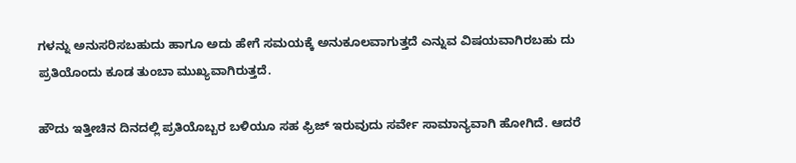ಗಳನ್ನು ಅನುಸರಿಸಬಹುದು ಹಾಗೂ ಅದು ಹೇಗೆ ಸಮಯಕ್ಕೆ ಅನುಕೂಲವಾಗುತ್ತದೆ ಎನ್ನುವ ವಿಷಯವಾಗಿರಬಹು ದು ಪ್ರತಿಯೊಂದು ಕೂಡ ತುಂಬಾ ಮುಖ್ಯವಾಗಿರುತ್ತದೆ.

ಹೌದು ಇತ್ತೀಚಿನ ದಿನದಲ್ಲಿ ಪ್ರತಿಯೊಬ್ಬರ ಬಳಿಯೂ ಸಹ ಫ್ರಿಜ್ ಇರುವುದು ಸರ್ವೇ ಸಾಮಾನ್ಯವಾಗಿ ಹೋಗಿದೆ. ಆದರೆ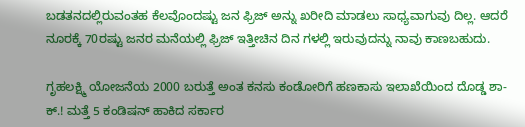ಬಡತನದಲ್ಲಿರುವಂತಹ ಕೆಲವೊಂದಷ್ಟು ಜನ ಫ್ರಿಜ್ ಅನ್ನು ಖರೀದಿ ಮಾಡಲು ಸಾಧ್ಯವಾಗುವು ದಿಲ್ಲ. ಆದರೆ ನೂರಕ್ಕೆ 70ರಷ್ಟು ಜನರ ಮನೆಯಲ್ಲಿ ಫ್ರಿಜ್ ಇತ್ತೀಚಿನ ದಿನ ಗಳಲ್ಲಿ ಇರುವುದನ್ನು ನಾವು ಕಾಣಬಹುದು.

ಗೃಹಲಕ್ಷ್ಮಿ ಯೋಜನೆಯ 2000 ಬರುತ್ತೆ ಅಂತ ಕನಸು ಕಂಡೋರಿಗೆ ಹಣಕಾಸು ಇಲಾಖೆಯಿಂದ ದೊಡ್ಡ ಶಾ-ಕ್.! ಮತ್ತೆ 5 ಕಂಡಿಷನ್ ಹಾಕಿದ ಸರ್ಕಾರ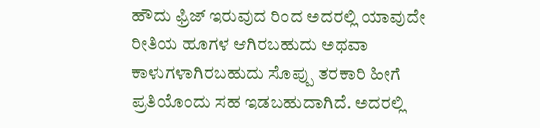ಹೌದು ಫ್ರಿಜ್ ಇರುವುದ ರಿಂದ ಅದರಲ್ಲಿ ಯಾವುದೇ ರೀತಿಯ ಹೂಗಳ ಆಗಿರಬಹುದು ಅಥವಾ ಕಾಳುಗಳಾಗಿರಬಹುದು ಸೊಪ್ಪು ತರಕಾರಿ ಹೀಗೆ ಪ್ರತಿಯೊಂದು ಸಹ ಇಡಬಹುದಾಗಿದೆ. ಅದರಲ್ಲಿ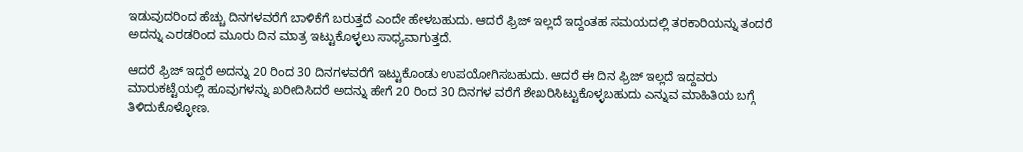ಇಡುವುದರಿಂದ ಹೆಚ್ಚು ದಿನಗಳವರೆಗೆ ಬಾಳಿಕೆಗೆ ಬರುತ್ತದೆ ಎಂದೇ ಹೇಳಬಹುದು. ಆದರೆ ಫ್ರಿಜ್ ಇಲ್ಲದೆ ಇದ್ದಂತಹ ಸಮಯದಲ್ಲಿ ತರಕಾರಿಯನ್ನು ತಂದರೆ ಅದನ್ನು ಎರಡರಿಂದ ಮೂರು ದಿನ ಮಾತ್ರ ಇಟ್ಟುಕೊಳ್ಳಲು ಸಾಧ್ಯವಾಗುತ್ತದೆ.

ಆದರೆ ಫ್ರಿಜ್ ಇದ್ದರೆ ಅದನ್ನು 20 ರಿಂದ 30 ದಿನಗಳವರೆಗೆ ಇಟ್ಟುಕೊಂಡು ಉಪಯೋಗಿಸಬಹುದು. ಆದರೆ ಈ ದಿನ ಫ್ರಿಜ್ ಇಲ್ಲದೆ ಇದ್ದವರು ಮಾರುಕಟ್ಟೆಯಲ್ಲಿ ಹೂವುಗಳನ್ನು ಖರೀದಿಸಿದರೆ ಅದನ್ನು ಹೇಗೆ 20 ರಿಂದ 30 ದಿನಗಳ ವರೆಗೆ ಶೇಖರಿಸಿಟ್ಟುಕೊಳ್ಳಬಹುದು ಎನ್ನುವ ಮಾಹಿತಿಯ ಬಗ್ಗೆ ತಿಳಿದುಕೊಳ್ಳೋಣ.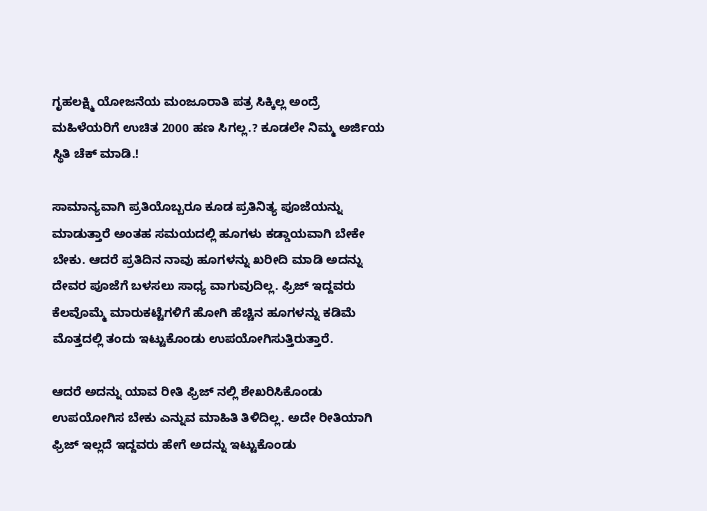ಗೃಹಲಕ್ಷ್ಮಿ ಯೋಜನೆಯ ಮಂಜೂರಾತಿ ಪತ್ರ ಸಿಕ್ಕಿಲ್ಲ ಅಂದ್ರೆ ಮಹಿಳೆಯರಿಗೆ ಉಚಿತ 2000 ಹಣ ಸಿಗಲ್ಲ.? ಕೂಡಲೇ ನಿಮ್ಮ ಅರ್ಜಿಯ ಸ್ಥಿತಿ ಚೆಕ್ ಮಾಡಿ.!

ಸಾಮಾನ್ಯವಾಗಿ ಪ್ರತಿಯೊಬ್ಬರೂ ಕೂಡ ಪ್ರತಿನಿತ್ಯ ಪೂಜೆಯನ್ನು ಮಾಡುತ್ತಾರೆ ಅಂತಹ ಸಮಯದಲ್ಲಿ ಹೂಗಳು ಕಡ್ಡಾಯವಾಗಿ ಬೇಕೇ ಬೇಕು. ಆದರೆ ಪ್ರತಿದಿನ ನಾವು ಹೂಗಳನ್ನು ಖರೀದಿ ಮಾಡಿ ಅದನ್ನು ದೇವರ ಪೂಜೆಗೆ ಬಳಸಲು ಸಾಧ್ಯ ವಾಗುವುದಿಲ್ಲ. ಫ್ರಿಜ್ ಇದ್ದವರು ಕೆಲವೊಮ್ಮೆ ಮಾರುಕಟ್ಟೆಗಳಿಗೆ ಹೋಗಿ ಹೆಚ್ಚಿನ ಹೂಗಳನ್ನು ಕಡಿಮೆ ಮೊತ್ತದಲ್ಲಿ ತಂದು ಇಟ್ಟುಕೊಂಡು ಉಪಯೋಗಿಸುತ್ತಿರುತ್ತಾರೆ.

ಆದರೆ ಅದನ್ನು ಯಾವ ರೀತಿ ಫ್ರಿಜ್ ನಲ್ಲಿ ಶೇಖರಿಸಿಕೊಂಡು ಉಪಯೋಗಿಸ ಬೇಕು ಎನ್ನುವ ಮಾಹಿತಿ ತಿಳಿದಿಲ್ಲ. ಅದೇ ರೀತಿಯಾಗಿ ಫ್ರಿಜ್ ಇಲ್ಲದೆ ಇದ್ದವರು ಹೇಗೆ ಅದನ್ನು ಇಟ್ಟುಕೊಂಡು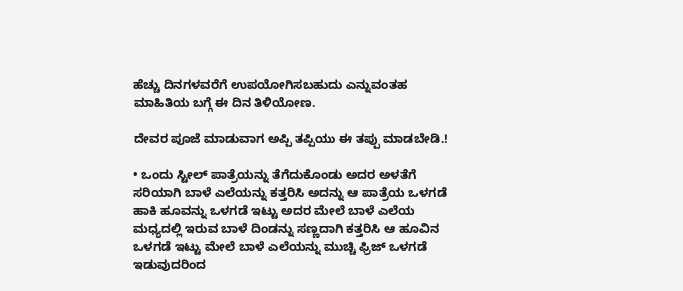ಹೆಚ್ಚು ದಿನಗಳವರೆಗೆ ಉಪಯೋಗಿಸಬಹುದು ಎನ್ನುವಂತಹ ಮಾಹಿತಿಯ ಬಗ್ಗೆ ಈ ದಿನ ತಿಳಿಯೋಣ.

ದೇವರ ಪೂಜೆ ಮಾಡುವಾಗ ಅಪ್ಪಿ ತಪ್ಪಿಯು ಈ ತಪ್ಪು ಮಾಡಬೇಡಿ.!

• ಒಂದು ಸ್ಟೀಲ್ ಪಾತ್ರೆಯನ್ನು ತೆಗೆದುಕೊಂಡು ಅದರ ಅಳತೆಗೆ ಸರಿಯಾಗಿ ಬಾಳೆ ಎಲೆಯನ್ನು ಕತ್ತರಿಸಿ ಅದನ್ನು ಆ ಪಾತ್ರೆಯ ಒಳಗಡೆ ಹಾಕಿ ಹೂವನ್ನು ಒಳಗಡೆ ಇಟ್ಟು ಅದರ ಮೇಲೆ ಬಾಳೆ ಎಲೆಯ ಮಧ್ಯದಲ್ಲಿ ಇರುವ ಬಾಳೆ ದಿಂಡನ್ನು ಸಣ್ಣದಾಗಿ ಕತ್ತರಿಸಿ ಆ ಹೂವಿನ ಒಳಗಡೆ ಇಟ್ಟು ಮೇಲೆ ಬಾಳೆ ಎಲೆಯನ್ನು ಮುಚ್ಚಿ ಫ್ರಿಜ್ ಒಳಗಡೆ ಇಡುವುದರಿಂದ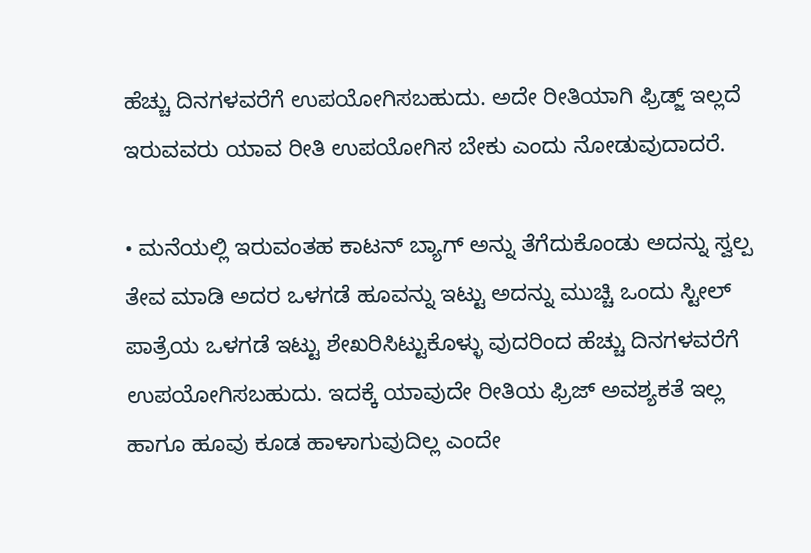ಹೆಚ್ಚು ದಿನಗಳವರೆಗೆ ಉಪಯೋಗಿಸಬಹುದು. ಅದೇ ರೀತಿಯಾಗಿ ಫ್ರಿಡ್ಜ್ ಇಲ್ಲದೆ ಇರುವವರು ಯಾವ ರೀತಿ ಉಪಯೋಗಿಸ ಬೇಕು ಎಂದು ನೋಡುವುದಾದರೆ.

• ಮನೆಯಲ್ಲಿ ಇರುವಂತಹ ಕಾಟನ್ ಬ್ಯಾಗ್ ಅನ್ನು ತೆಗೆದುಕೊಂಡು ಅದನ್ನು ಸ್ವಲ್ಪ ತೇವ ಮಾಡಿ ಅದರ ಒಳಗಡೆ ಹೂವನ್ನು ಇಟ್ಟು ಅದನ್ನು ಮುಚ್ಚಿ ಒಂದು ಸ್ಟೀಲ್ ಪಾತ್ರೆಯ ಒಳಗಡೆ ಇಟ್ಟು ಶೇಖರಿಸಿಟ್ಟುಕೊಳ್ಳು ವುದರಿಂದ ಹೆಚ್ಚು ದಿನಗಳವರೆಗೆ ಉಪಯೋಗಿಸಬಹುದು. ಇದಕ್ಕೆ ಯಾವುದೇ ರೀತಿಯ ಫ್ರಿಜ್ ಅವಶ್ಯಕತೆ ಇಲ್ಲ ಹಾಗೂ ಹೂವು ಕೂಡ ಹಾಳಾಗುವುದಿಲ್ಲ ಎಂದೇ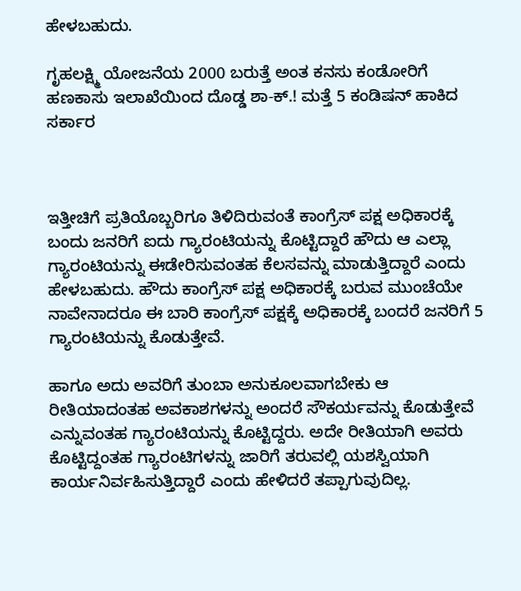ಹೇಳಬಹುದು.

ಗೃಹಲಕ್ಷ್ಮಿ ಯೋಜನೆಯ 2000 ಬರುತ್ತೆ ಅಂತ ಕನಸು ಕಂಡೋರಿಗೆ ಹಣಕಾಸು ಇಲಾಖೆಯಿಂದ ದೊಡ್ಡ ಶಾ-ಕ್.! ಮತ್ತೆ 5 ಕಂಡಿಷನ್ ಹಾಕಿದ ಸರ್ಕಾರ



ಇತ್ತೀಚಿಗೆ ಪ್ರತಿಯೊಬ್ಬರಿಗೂ ತಿಳಿದಿರುವಂತೆ ಕಾಂಗ್ರೆಸ್ ಪಕ್ಷ ಅಧಿಕಾರಕ್ಕೆ ಬಂದು ಜನರಿಗೆ ಐದು ಗ್ಯಾರಂಟಿಯನ್ನು ಕೊಟ್ಟಿದ್ದಾರೆ ಹೌದು ಆ ಎಲ್ಲಾ ಗ್ಯಾರಂಟಿಯನ್ನು ಈಡೇರಿಸುವಂತಹ ಕೆಲಸವನ್ನು ಮಾಡುತ್ತಿದ್ದಾರೆ ಎಂದು ಹೇಳಬಹುದು. ಹೌದು ಕಾಂಗ್ರೆಸ್ ಪಕ್ಷ ಅಧಿಕಾರಕ್ಕೆ ಬರುವ ಮುಂಚೆಯೇ ನಾವೇನಾದರೂ ಈ ಬಾರಿ ಕಾಂಗ್ರೆಸ್ ಪಕ್ಷಕ್ಕೆ ಅಧಿಕಾರಕ್ಕೆ ಬಂದರೆ ಜನರಿಗೆ 5 ಗ್ಯಾರಂಟಿಯನ್ನು ಕೊಡುತ್ತೇವೆ.

ಹಾಗೂ ಅದು ಅವರಿಗೆ ತುಂಬಾ ಅನುಕೂಲವಾಗಬೇಕು ಆ ರೀತಿಯಾದಂತಹ ಅವಕಾಶಗಳನ್ನು ಅಂದರೆ ಸೌಕರ್ಯವನ್ನು ಕೊಡುತ್ತೇವೆ ಎನ್ನುವಂತಹ ಗ್ಯಾರಂಟಿಯನ್ನು ಕೊಟ್ಟಿದ್ದರು. ಅದೇ ರೀತಿಯಾಗಿ ಅವರು ಕೊಟ್ಟಿದ್ದಂತಹ ಗ್ಯಾರಂಟಿಗಳನ್ನು ಜಾರಿಗೆ ತರುವಲ್ಲಿ ಯಶಸ್ವಿಯಾಗಿ ಕಾರ್ಯನಿರ್ವಹಿಸುತ್ತಿದ್ದಾರೆ ಎಂದು ಹೇಳಿದರೆ ತಪ್ಪಾಗುವುದಿಲ್ಲ.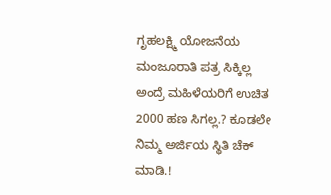ಗೃಹಲಕ್ಷ್ಮಿ ಯೋಜನೆಯ ಮಂಜೂರಾತಿ ಪತ್ರ ಸಿಕ್ಕಿಲ್ಲ ಅಂದ್ರೆ ಮಹಿಳೆಯರಿಗೆ ಉಚಿತ 2000 ಹಣ ಸಿಗಲ್ಲ.? ಕೂಡಲೇ ನಿಮ್ಮ ಅರ್ಜಿಯ ಸ್ಥಿತಿ ಚೆಕ್ ಮಾಡಿ.!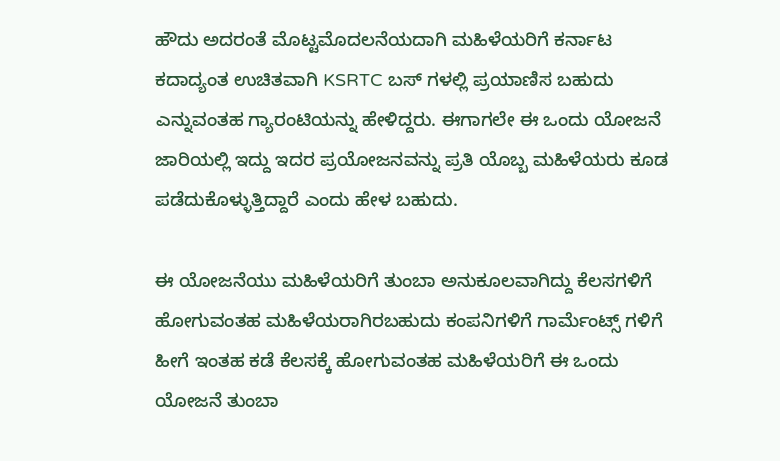ಹೌದು ಅದರಂತೆ ಮೊಟ್ಟಮೊದಲನೆಯದಾಗಿ ಮಹಿಳೆಯರಿಗೆ ಕರ್ನಾಟ ಕದಾದ್ಯಂತ ಉಚಿತವಾಗಿ KSRTC ಬಸ್ ಗಳಲ್ಲಿ ಪ್ರಯಾಣಿಸ ಬಹುದು ಎನ್ನುವಂತಹ ಗ್ಯಾರಂಟಿಯನ್ನು ಹೇಳಿದ್ದರು. ಈಗಾಗಲೇ ಈ ಒಂದು ಯೋಜನೆ ಜಾರಿಯಲ್ಲಿ ಇದ್ದು ಇದರ ಪ್ರಯೋಜನವನ್ನು ಪ್ರತಿ ಯೊಬ್ಬ ಮಹಿಳೆಯರು ಕೂಡ ಪಡೆದುಕೊಳ್ಳುತ್ತಿದ್ದಾರೆ ಎಂದು ಹೇಳ ಬಹುದು.

ಈ ಯೋಜನೆಯು ಮಹಿಳೆಯರಿಗೆ ತುಂಬಾ ಅನುಕೂಲವಾಗಿದ್ದು ಕೆಲಸಗಳಿಗೆ ಹೋಗುವಂತಹ ಮಹಿಳೆಯರಾಗಿರಬಹುದು ಕಂಪನಿಗಳಿಗೆ ಗಾರ್ಮೆಂಟ್ಸ್ ಗಳಿಗೆ ಹೀಗೆ ಇಂತಹ ಕಡೆ ಕೆಲಸಕ್ಕೆ ಹೋಗುವಂತಹ ಮಹಿಳೆಯರಿಗೆ ಈ ಒಂದು ಯೋಜನೆ ತುಂಬಾ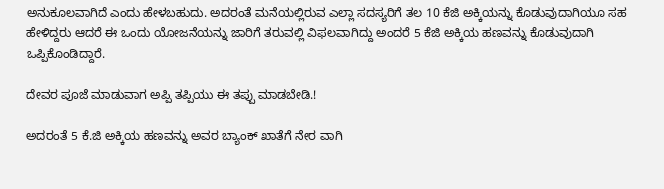ಅನುಕೂಲವಾಗಿದೆ ಎಂದು ಹೇಳಬಹುದು. ಅದರಂತೆ ಮನೆಯಲ್ಲಿರುವ ಎಲ್ಲಾ ಸದಸ್ಯರಿಗೆ ತಲ 10 ಕೆಜಿ ಅಕ್ಕಿಯನ್ನು ಕೊಡುವುದಾಗಿಯೂ ಸಹ ಹೇಳಿದ್ದರು ಆದರೆ ಈ ಒಂದು ಯೋಜನೆಯನ್ನು ಜಾರಿಗೆ ತರುವಲ್ಲಿ ವಿಫಲವಾಗಿದ್ದು ಅಂದರೆ 5 ಕೆಜಿ ಅಕ್ಕಿಯ ಹಣವನ್ನು ಕೊಡುವುದಾಗಿ ಒಪ್ಪಿಕೊಂಡಿದ್ದಾರೆ.

ದೇವರ ಪೂಜೆ ಮಾಡುವಾಗ ಅಪ್ಪಿ ತಪ್ಪಿಯು ಈ ತಪ್ಪು ಮಾಡಬೇಡಿ.!

ಅದರಂತೆ 5 ಕೆ.ಜಿ ಅಕ್ಕಿಯ ಹಣವನ್ನು ಅವರ ಬ್ಯಾಂಕ್ ಖಾತೆಗೆ ನೇರ ವಾಗಿ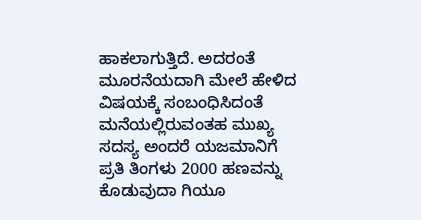ಹಾಕಲಾಗುತ್ತಿದೆ. ಅದರಂತೆ ಮೂರನೆಯದಾಗಿ ಮೇಲೆ ಹೇಳಿದ ವಿಷಯಕ್ಕೆ ಸಂಬಂಧಿಸಿದಂತೆ ಮನೆಯಲ್ಲಿರುವಂತಹ ಮುಖ್ಯ ಸದಸ್ಯ ಅಂದರೆ ಯಜಮಾನಿಗೆ ಪ್ರತಿ ತಿಂಗಳು 2000 ಹಣವನ್ನು ಕೊಡುವುದಾ ಗಿಯೂ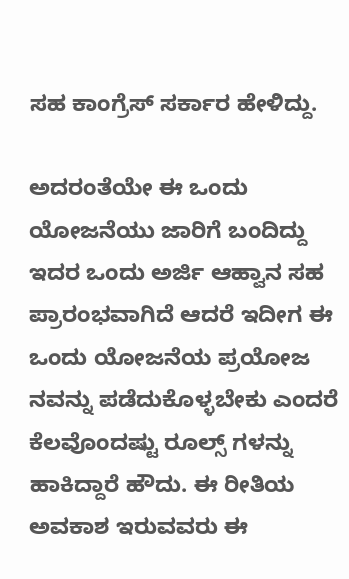ಸಹ ಕಾಂಗ್ರೆಸ್ ಸರ್ಕಾರ ಹೇಳಿದ್ದು.

ಅದರಂತೆಯೇ ಈ ಒಂದು ಯೋಜನೆಯು ಜಾರಿಗೆ ಬಂದಿದ್ದು ಇದರ ಒಂದು ಅರ್ಜಿ ಆಹ್ವಾನ ಸಹ ಪ್ರಾರಂಭವಾಗಿದೆ ಆದರೆ ಇದೀಗ ಈ ಒಂದು ಯೋಜನೆಯ ಪ್ರಯೋಜ ನವನ್ನು ಪಡೆದುಕೊಳ್ಳಬೇಕು ಎಂದರೆ ಕೆಲವೊಂದಷ್ಟು ರೂಲ್ಸ್ ಗಳನ್ನು ಹಾಕಿದ್ದಾರೆ ಹೌದು. ಈ ರೀತಿಯ ಅವಕಾಶ ಇರುವವರು ಈ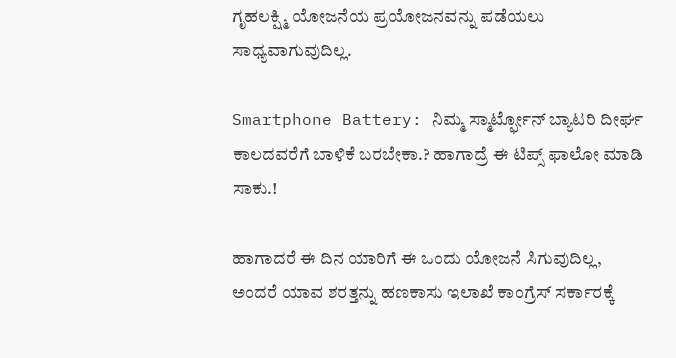ಗೃಹಲಕ್ಷ್ಮಿ ಯೋಜನೆಯ ಪ್ರಯೋಜನವನ್ನು ಪಡೆಯಲು ಸಾಧ್ಯವಾಗುವುದಿಲ್ಲ.

Smartphone Battery: ನಿಮ್ಮ ಸ್ಮಾರ್ಟ್ಫೋನ್ ಬ್ಯಾಟರಿ ದೀರ್ಘ ಕಾಲದವರೆಗೆ ಬಾಳಿಕೆ ಬರಬೇಕಾ.? ಹಾಗಾದ್ರೆ ಈ ಟಿಪ್ಸ್ ಫಾಲೋ ಮಾಡಿ ಸಾಕು.!

ಹಾಗಾದರೆ ಈ ದಿನ ಯಾರಿಗೆ ಈ ಒಂದು ಯೋಜನೆ ಸಿಗುವುದಿಲ್ಲ, ಅಂದರೆ ಯಾವ ಶರತ್ತನ್ನು ಹಣಕಾಸು ಇಲಾಖೆ ಕಾಂಗ್ರೆಸ್ ಸರ್ಕಾರಕ್ಕೆ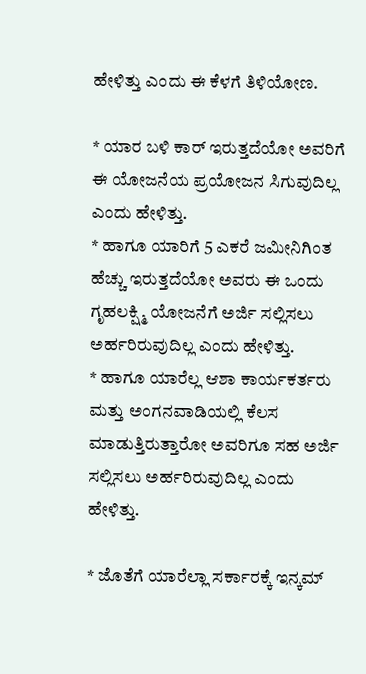ಹೇಳಿತ್ತು ಎಂದು ಈ ಕೆಳಗೆ ತಿಳಿಯೋಣ.

* ಯಾರ ಬಳಿ ಕಾರ್ ಇರುತ್ತದೆಯೋ ಅವರಿಗೆ ಈ ಯೋಜನೆಯ ಪ್ರಯೋಜನ ಸಿಗುವುದಿಲ್ಲ ಎಂದು ಹೇಳಿತ್ತು.
* ಹಾಗೂ ಯಾರಿಗೆ 5 ಎಕರೆ ಜಮೀನಿಗಿಂತ ಹೆಚ್ಚು ಇರುತ್ತದೆಯೋ ಅವರು ಈ ಒಂದು ಗೃಹಲಕ್ಷ್ಮಿ ಯೋಜನೆಗೆ ಅರ್ಜಿ ಸಲ್ಲಿಸಲು ಅರ್ಹರಿರುವುದಿಲ್ಲ ಎಂದು ಹೇಳಿತ್ತು.
* ಹಾಗೂ ಯಾರೆಲ್ಲ ಆಶಾ ಕಾರ್ಯಕರ್ತರು ಮತ್ತು ಅಂಗನವಾಡಿಯಲ್ಲಿ ಕೆಲಸ ಮಾಡುತ್ತಿರುತ್ತಾರೋ ಅವರಿಗೂ ಸಹ ಅರ್ಜಿ ಸಲ್ಲಿಸಲು ಅರ್ಹರಿರುವುದಿಲ್ಲ ಎಂದು ಹೇಳಿತ್ತು.

* ಜೊತೆಗೆ ಯಾರೆಲ್ಲಾ ಸರ್ಕಾರಕ್ಕೆ ಇನ್ಕಮ್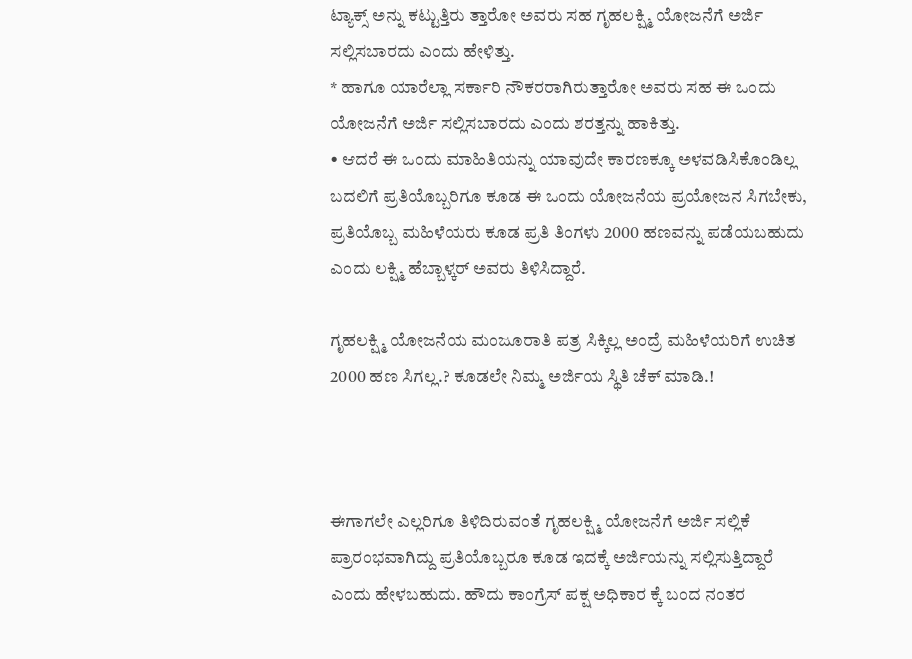ಟ್ಯಾಕ್ಸ್ ಅನ್ನು ಕಟ್ಟುತ್ತಿರು ತ್ತಾರೋ ಅವರು ಸಹ ಗೃಹಲಕ್ಷ್ಮಿ ಯೋಜನೆಗೆ ಅರ್ಜಿ ಸಲ್ಲಿಸಬಾರದು ಎಂದು ಹೇಳಿತ್ತು.
* ಹಾಗೂ ಯಾರೆಲ್ಲಾ ಸರ್ಕಾರಿ ನೌಕರರಾಗಿರುತ್ತಾರೋ ಅವರು ಸಹ ಈ ಒಂದು ಯೋಜನೆಗೆ ಅರ್ಜಿ ಸಲ್ಲಿಸಬಾರದು ಎಂದು ಶರತ್ತನ್ನು ಹಾಕಿತ್ತು.
• ಆದರೆ ಈ ಒಂದು ಮಾಹಿತಿಯನ್ನು ಯಾವುದೇ ಕಾರಣಕ್ಕೂ ಅಳವಡಿಸಿಕೊಂಡಿಲ್ಲ ಬದಲಿಗೆ ಪ್ರತಿಯೊಬ್ಬರಿಗೂ ಕೂಡ ಈ ಒಂದು ಯೋಜನೆಯ ಪ್ರಯೋಜನ ಸಿಗಬೇಕು, ಪ್ರತಿಯೊಬ್ಬ ಮಹಿಳೆಯರು ಕೂಡ ಪ್ರತಿ ತಿಂಗಳು 2000 ಹಣವನ್ನು ಪಡೆಯಬಹುದು ಎಂದು ಲಕ್ಷ್ಮಿ ಹೆಬ್ಬಾಳ್ಕರ್ ಅವರು ತಿಳಿಸಿದ್ದಾರೆ.

ಗೃಹಲಕ್ಷ್ಮಿ ಯೋಜನೆಯ ಮಂಜೂರಾತಿ ಪತ್ರ ಸಿಕ್ಕಿಲ್ಲ ಅಂದ್ರೆ ಮಹಿಳೆಯರಿಗೆ ಉಚಿತ 2000 ಹಣ ಸಿಗಲ್ಲ.? ಕೂಡಲೇ ನಿಮ್ಮ ಅರ್ಜಿಯ ಸ್ಥಿತಿ ಚೆಕ್ ಮಾಡಿ.!



ಈಗಾಗಲೇ ಎಲ್ಲರಿಗೂ ತಿಳಿದಿರುವಂತೆ ಗೃಹಲಕ್ಷ್ಮಿ ಯೋಜನೆಗೆ ಅರ್ಜಿ ಸಲ್ಲಿಕೆ ಪ್ರಾರಂಭವಾಗಿದ್ದು ಪ್ರತಿಯೊಬ್ಬರೂ ಕೂಡ ಇದಕ್ಕೆ ಅರ್ಜಿಯನ್ನು ಸಲ್ಲಿಸುತ್ತಿದ್ದಾರೆ ಎಂದು ಹೇಳಬಹುದು. ಹೌದು ಕಾಂಗ್ರೆಸ್ ಪಕ್ಷ ಅಧಿಕಾರ ಕ್ಕೆ ಬಂದ ನಂತರ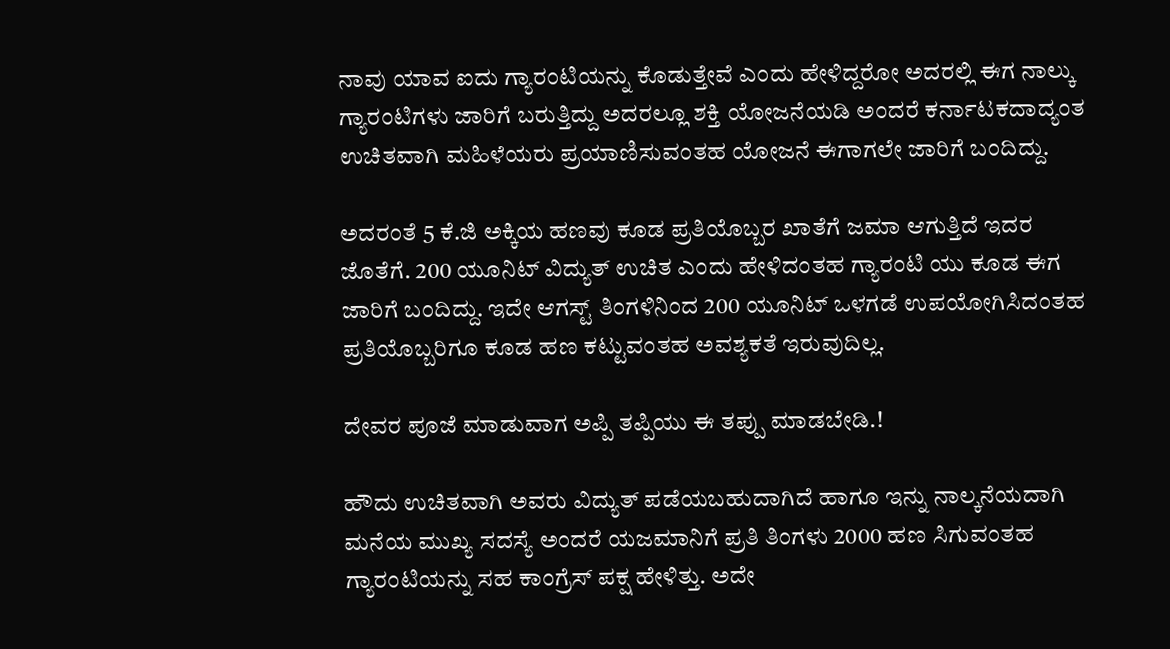ನಾವು ಯಾವ ಐದು ಗ್ಯಾರಂಟಿಯನ್ನು ಕೊಡುತ್ತೇವೆ ಎಂದು ಹೇಳಿದ್ದರೋ ಅದರಲ್ಲಿ ಈಗ ನಾಲ್ಕು ಗ್ಯಾರಂಟಿಗಳು ಜಾರಿಗೆ ಬರುತ್ತಿದ್ದು ಅದರಲ್ಲೂ ಶಕ್ತಿ ಯೋಜನೆಯಡಿ ಅಂದರೆ ಕರ್ನಾಟಕದಾದ್ಯಂತ ಉಚಿತವಾಗಿ ಮಹಿಳೆಯರು ಪ್ರಯಾಣಿಸುವಂತಹ ಯೋಜನೆ ಈಗಾಗಲೇ ಜಾರಿಗೆ ಬಂದಿದ್ದು.

ಅದರಂತೆ 5 ಕೆ.ಜಿ ಅಕ್ಕಿಯ ಹಣವು ಕೂಡ ಪ್ರತಿಯೊಬ್ಬರ ಖಾತೆಗೆ ಜಮಾ ಆಗುತ್ತಿದೆ ಇದರ ಜೊತೆಗೆ. 200 ಯೂನಿಟ್ ವಿದ್ಯುತ್ ಉಚಿತ ಎಂದು ಹೇಳಿದಂತಹ ಗ್ಯಾರಂಟಿ ಯು ಕೂಡ ಈಗ ಜಾರಿಗೆ ಬಂದಿದ್ದು. ಇದೇ ಆಗಸ್ಟ್ ತಿಂಗಳಿನಿಂದ 200 ಯೂನಿಟ್ ಒಳಗಡೆ ಉಪಯೋಗಿಸಿದಂತಹ ಪ್ರತಿಯೊಬ್ಬರಿಗೂ ಕೂಡ ಹಣ ಕಟ್ಟುವಂತಹ ಅವಶ್ಯಕತೆ ಇರುವುದಿಲ್ಲ.

ದೇವರ ಪೂಜೆ ಮಾಡುವಾಗ ಅಪ್ಪಿ ತಪ್ಪಿಯು ಈ ತಪ್ಪು ಮಾಡಬೇಡಿ.!

ಹೌದು ಉಚಿತವಾಗಿ ಅವರು ವಿದ್ಯುತ್ ಪಡೆಯಬಹುದಾಗಿದೆ ಹಾಗೂ ಇನ್ನು ನಾಲ್ಕನೆಯದಾಗಿ ಮನೆಯ ಮುಖ್ಯ ಸದಸ್ಯೆ ಅಂದರೆ ಯಜಮಾನಿಗೆ ಪ್ರತಿ ತಿಂಗಳು 2000 ಹಣ ಸಿಗುವಂತಹ ಗ್ಯಾರಂಟಿಯನ್ನು ಸಹ ಕಾಂಗ್ರೆಸ್ ಪಕ್ಷ ಹೇಳಿತ್ತು. ಅದೇ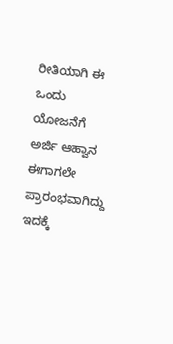ರೀತಿಯಾಗಿ ಈ ಒಂದು ಯೋಜನೆಗೆ ಅರ್ಜಿ ಆಹ್ವಾನ ಈಗಾಗಲೇ ಪ್ರಾರಂಭವಾಗಿದ್ದು ಇದಕ್ಕೆ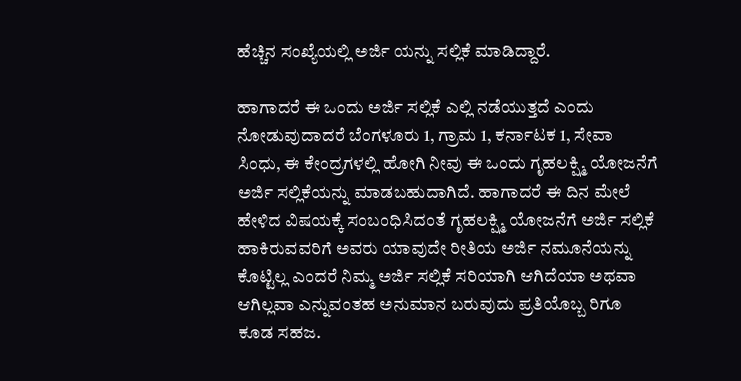ಹೆಚ್ಚಿನ ಸಂಖ್ಯೆಯಲ್ಲಿ ಅರ್ಜಿ ಯನ್ನು ಸಲ್ಲಿಕೆ ಮಾಡಿದ್ದಾರೆ.

ಹಾಗಾದರೆ ಈ ಒಂದು ಅರ್ಜಿ ಸಲ್ಲಿಕೆ ಎಲ್ಲಿ ನಡೆಯುತ್ತದೆ ಎಂದು ನೋಡುವುದಾದರೆ ಬೆಂಗಳೂರು 1, ಗ್ರಾಮ 1, ಕರ್ನಾಟಕ 1, ಸೇವಾ ಸಿಂಧು, ಈ ಕೇಂದ್ರಗಳಲ್ಲಿ ಹೋಗಿ ನೀವು ಈ ಒಂದು ಗೃಹಲಕ್ಷ್ಮಿ ಯೋಜನೆಗೆ ಅರ್ಜಿ ಸಲ್ಲಿಕೆಯನ್ನು ಮಾಡಬಹುದಾಗಿದೆ. ಹಾಗಾದರೆ ಈ ದಿನ ಮೇಲೆ ಹೇಳಿದ ವಿಷಯಕ್ಕೆ ಸಂಬಂಧಿಸಿದಂತೆ ಗೃಹಲಕ್ಷ್ಮಿ ಯೋಜನೆಗೆ ಅರ್ಜಿ ಸಲ್ಲಿಕೆ ಹಾಕಿರುವವರಿಗೆ ಅವರು ಯಾವುದೇ ರೀತಿಯ ಅರ್ಜಿ ನಮೂನೆಯನ್ನು ಕೊಟ್ಟಿಲ್ಲ ಎಂದರೆ ನಿಮ್ಮ ಅರ್ಜಿ ಸಲ್ಲಿಕೆ ಸರಿಯಾಗಿ ಆಗಿದೆಯಾ ಅಥವಾ ಆಗಿಲ್ಲವಾ ಎನ್ನುವಂತಹ ಅನುಮಾನ ಬರುವುದು ಪ್ರತಿಯೊಬ್ಬ ರಿಗೂ ಕೂಡ ಸಹಜ.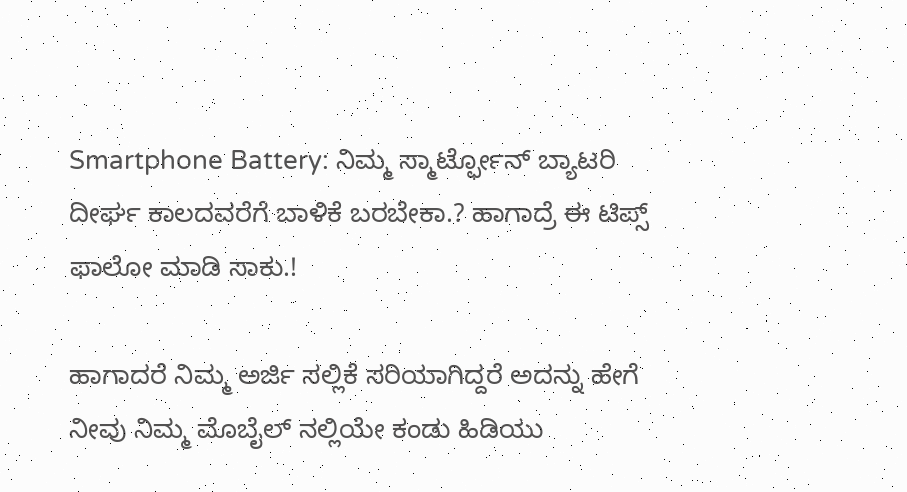Smartphone Battery: ನಿಮ್ಮ ಸ್ಮಾರ್ಟ್ಫೋನ್ ಬ್ಯಾಟರಿ ದೀರ್ಘ ಕಾಲದವರೆಗೆ ಬಾಳಿಕೆ ಬರಬೇಕಾ.? ಹಾಗಾದ್ರೆ ಈ ಟಿಪ್ಸ್ ಫಾಲೋ ಮಾಡಿ ಸಾಕು.!

ಹಾಗಾದರೆ ನಿಮ್ಮ ಅರ್ಜಿ ಸಲ್ಲಿಕೆ ಸರಿಯಾಗಿದ್ದರೆ ಅದನ್ನು ಹೇಗೆ ನೀವು ನಿಮ್ಮ ಮೊಬೈಲ್ ನಲ್ಲಿಯೇ ಕಂಡು ಹಿಡಿಯು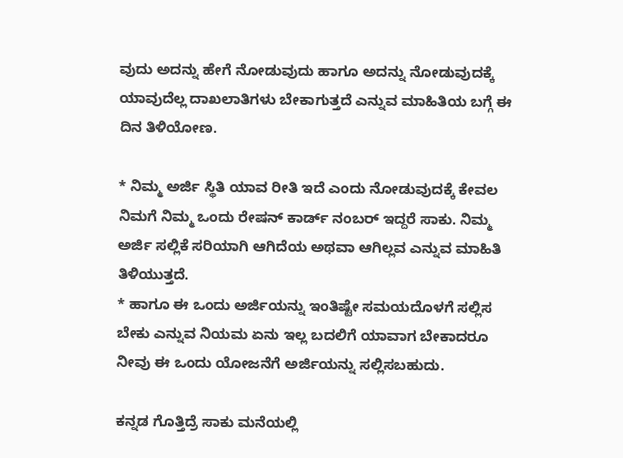ವುದು ಅದನ್ನು ಹೇಗೆ ನೋಡುವುದು ಹಾಗೂ ಅದನ್ನು ನೋಡುವುದಕ್ಕೆ ಯಾವುದೆಲ್ಲ ದಾಖಲಾತಿಗಳು ಬೇಕಾಗುತ್ತದೆ ಎನ್ನುವ ಮಾಹಿತಿಯ ಬಗ್ಗೆ ಈ ದಿನ ತಿಳಿಯೋಣ.

* ನಿಮ್ಮ ಅರ್ಜಿ ಸ್ಥಿತಿ ಯಾವ ರೀತಿ ಇದೆ ಎಂದು ನೋಡುವುದಕ್ಕೆ ಕೇವಲ ನಿಮಗೆ ನಿಮ್ಮ ಒಂದು ರೇಷನ್ ಕಾರ್ಡ್ ನಂಬರ್ ಇದ್ದರೆ ಸಾಕು. ನಿಮ್ಮ ಅರ್ಜಿ ಸಲ್ಲಿಕೆ ಸರಿಯಾಗಿ ಆಗಿದೆಯ ಅಥವಾ ಆಗಿಲ್ಲವ ಎನ್ನುವ ಮಾಹಿತಿ ತಿಳಿಯುತ್ತದೆ.
* ಹಾಗೂ ಈ ಒಂದು ಅರ್ಜಿಯನ್ನು ಇಂತಿಷ್ಟೇ ಸಮಯದೊಳಗೆ ಸಲ್ಲಿಸ ಬೇಕು ಎನ್ನುವ ನಿಯಮ ಏನು ಇಲ್ಲ ಬದಲಿಗೆ ಯಾವಾಗ ಬೇಕಾದರೂ ನೀವು ಈ ಒಂದು ಯೋಜನೆಗೆ ಅರ್ಜಿಯನ್ನು ಸಲ್ಲಿಸಬಹುದು.

ಕನ್ನಡ ಗೊತ್ತಿದ್ರೆ ಸಾಕು ಮನೆಯಲ್ಲಿ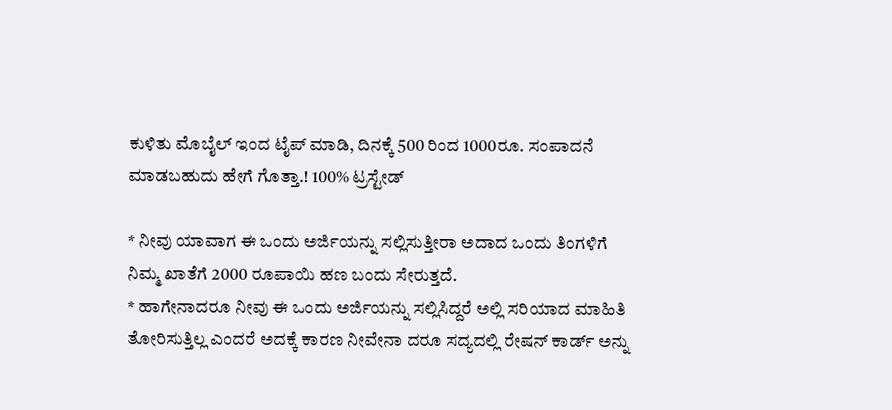ಕುಳಿತು ಮೊಬೈಲ್ ಇಂದ ಟೈಪ್ ಮಾಡಿ, ದಿನಕ್ಕೆ 500 ರಿಂದ 1000ರೂ. ಸಂಪಾದನೆ ಮಾಡಬಹುದು ಹೇಗೆ ಗೊತ್ತಾ.! 100% ಟ್ರಸ್ಟೇಡ್

* ನೀವು ಯಾವಾಗ ಈ ಒಂದು ಅರ್ಜಿಯನ್ನು ಸಲ್ಲಿಸುತ್ತೀರಾ ಅದಾದ ಒಂದು ತಿಂಗಳಿಗೆ ನಿಮ್ಮ ಖಾತೆಗೆ 2000 ರೂಪಾಯಿ ಹಣ ಬಂದು ಸೇರುತ್ತದೆ.
* ಹಾಗೇನಾದರೂ ನೀವು ಈ ಒಂದು ಅರ್ಜಿಯನ್ನು ಸಲ್ಲಿಸಿದ್ದರೆ ಅಲ್ಲಿ ಸರಿಯಾದ ಮಾಹಿತಿ ತೋರಿಸುತ್ತಿಲ್ಲ ಎಂದರೆ ಅದಕ್ಕೆ ಕಾರಣ ನೀವೇನಾ ದರೂ ಸದ್ಯದಲ್ಲಿ ರೇಷನ್ ಕಾರ್ಡ್ ಅನ್ನು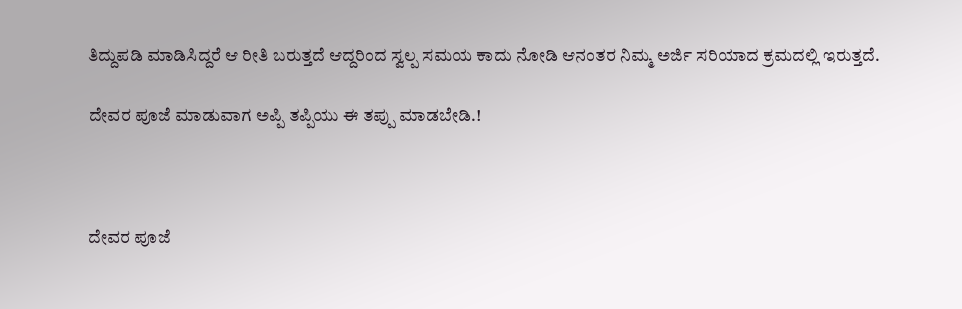ತಿದ್ದುಪಡಿ ಮಾಡಿಸಿದ್ದರೆ ಆ ರೀತಿ ಬರುತ್ತದೆ ಆದ್ದರಿಂದ ಸ್ವಲ್ಪ ಸಮಯ ಕಾದು ನೋಡಿ ಆನಂತರ ನಿಮ್ಮ ಅರ್ಜಿ ಸರಿಯಾದ ಕ್ರಮದಲ್ಲಿ ಇರುತ್ತದೆ.

ದೇವರ ಪೂಜೆ ಮಾಡುವಾಗ ಅಪ್ಪಿ ತಪ್ಪಿಯು ಈ ತಪ್ಪು ಮಾಡಬೇಡಿ.!



ದೇವರ ಪೂಜೆ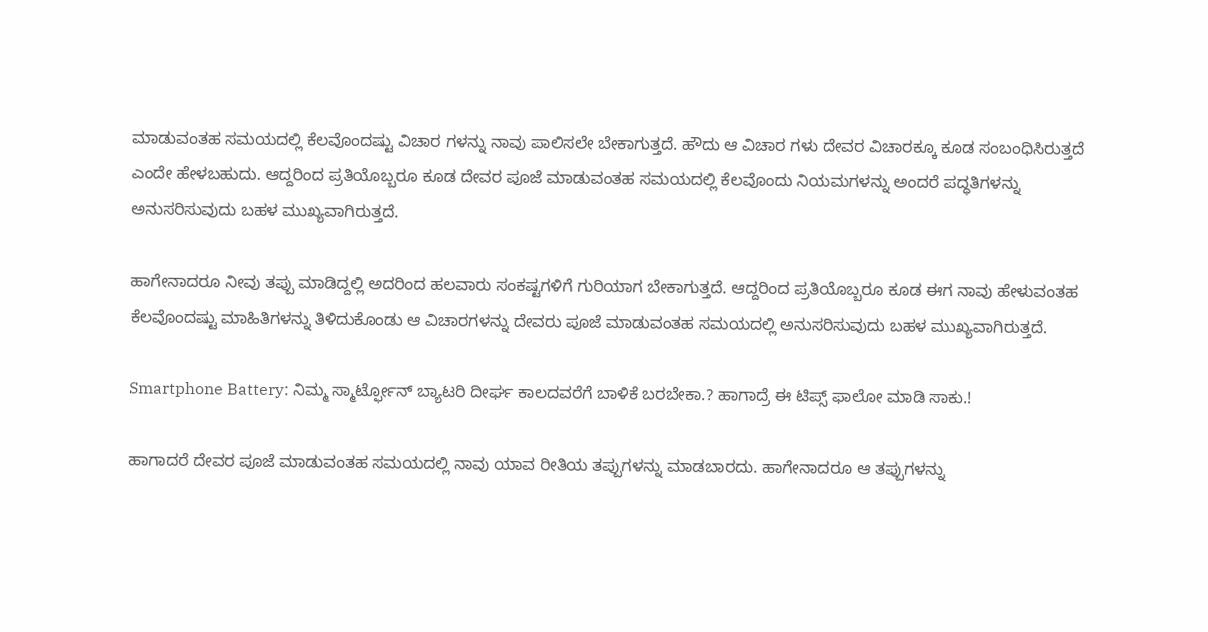ಮಾಡುವಂತಹ ಸಮಯದಲ್ಲಿ ಕೆಲವೊಂದಷ್ಟು ವಿಚಾರ ಗಳನ್ನು ನಾವು ಪಾಲಿಸಲೇ ಬೇಕಾಗುತ್ತದೆ. ಹೌದು ಆ ವಿಚಾರ ಗಳು ದೇವರ ವಿಚಾರಕ್ಕೂ ಕೂಡ ಸಂಬಂಧಿಸಿರುತ್ತದೆ ಎಂದೇ ಹೇಳಬಹುದು. ಆದ್ದರಿಂದ ಪ್ರತಿಯೊಬ್ಬರೂ ಕೂಡ ದೇವರ ಪೂಜೆ ಮಾಡುವಂತಹ ಸಮಯದಲ್ಲಿ ಕೆಲವೊಂದು ನಿಯಮಗಳನ್ನು ಅಂದರೆ ಪದ್ಧತಿಗಳನ್ನು ಅನುಸರಿಸುವುದು ಬಹಳ ಮುಖ್ಯವಾಗಿರುತ್ತದೆ.

ಹಾಗೇನಾದರೂ ನೀವು ತಪ್ಪು ಮಾಡಿದ್ದಲ್ಲಿ ಅದರಿಂದ ಹಲವಾರು ಸಂಕಷ್ಟಗಳಿಗೆ ಗುರಿಯಾಗ ಬೇಕಾಗುತ್ತದೆ. ಆದ್ದರಿಂದ ಪ್ರತಿಯೊಬ್ಬರೂ ಕೂಡ ಈಗ ನಾವು ಹೇಳುವಂತಹ ಕೆಲವೊಂದಷ್ಟು ಮಾಹಿತಿಗಳನ್ನು ತಿಳಿದುಕೊಂಡು ಆ ವಿಚಾರಗಳನ್ನು ದೇವರು ಪೂಜೆ ಮಾಡುವಂತಹ ಸಮಯದಲ್ಲಿ ಅನುಸರಿಸುವುದು ಬಹಳ ಮುಖ್ಯವಾಗಿರುತ್ತದೆ.

Smartphone Battery: ನಿಮ್ಮ ಸ್ಮಾರ್ಟ್ಫೋನ್ ಬ್ಯಾಟರಿ ದೀರ್ಘ ಕಾಲದವರೆಗೆ ಬಾಳಿಕೆ ಬರಬೇಕಾ.? ಹಾಗಾದ್ರೆ ಈ ಟಿಪ್ಸ್ ಫಾಲೋ ಮಾಡಿ ಸಾಕು.!

ಹಾಗಾದರೆ ದೇವರ ಪೂಜೆ ಮಾಡುವಂತಹ ಸಮಯದಲ್ಲಿ ನಾವು ಯಾವ ರೀತಿಯ ತಪ್ಪುಗಳನ್ನು ಮಾಡಬಾರದು. ಹಾಗೇನಾದರೂ ಆ ತಪ್ಪುಗಳನ್ನು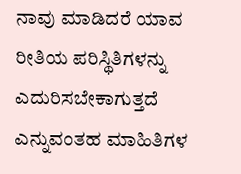ನಾವು ಮಾಡಿದರೆ ಯಾವ ರೀತಿಯ ಪರಿಸ್ಥಿತಿಗಳನ್ನು ಎದುರಿಸಬೇಕಾಗುತ್ತದೆ ಎನ್ನುವಂತಹ ಮಾಹಿತಿಗಳ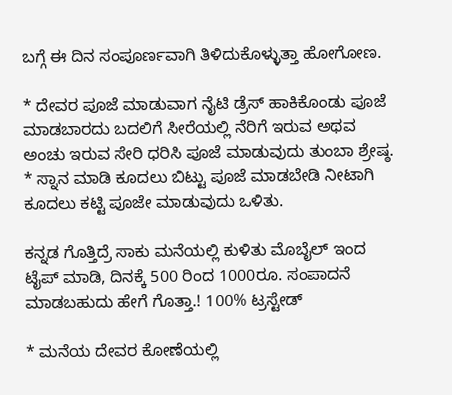ಬಗ್ಗೆ ಈ ದಿನ ಸಂಪೂರ್ಣವಾಗಿ ತಿಳಿದುಕೊಳ್ಳುತ್ತಾ ಹೋಗೋಣ.

* ದೇವರ ಪೂಜೆ ಮಾಡುವಾಗ ನೈಟಿ ಡ್ರೆಸ್ ಹಾಕಿಕೊಂಡು ಪೂಜೆ ಮಾಡಬಾರದು ಬದಲಿಗೆ ಸೀರೆಯಲ್ಲಿ ನೆರಿಗೆ ಇರುವ ಅಥವ ಅಂಚು ಇರುವ ಸೇರಿ ಧರಿಸಿ ಪೂಜೆ ಮಾಡುವುದು ತುಂಬಾ ಶ್ರೇಷ್ಠ.
* ಸ್ನಾನ ಮಾಡಿ ಕೂದಲು ಬಿಟ್ಟು ಪೂಜೆ ಮಾಡಬೇಡಿ ನೀಟಾಗಿ ಕೂದಲು ಕಟ್ಟಿ ಪೂಜೇ ಮಾಡುವುದು ಒಳಿತು.

ಕನ್ನಡ ಗೊತ್ತಿದ್ರೆ ಸಾಕು ಮನೆಯಲ್ಲಿ ಕುಳಿತು ಮೊಬೈಲ್ ಇಂದ ಟೈಪ್ ಮಾಡಿ, ದಿನಕ್ಕೆ 500 ರಿಂದ 1000ರೂ. ಸಂಪಾದನೆ ಮಾಡಬಹುದು ಹೇಗೆ ಗೊತ್ತಾ.! 100% ಟ್ರಸ್ಟೇಡ್

* ಮನೆಯ ದೇವರ ಕೋಣೆಯಲ್ಲಿ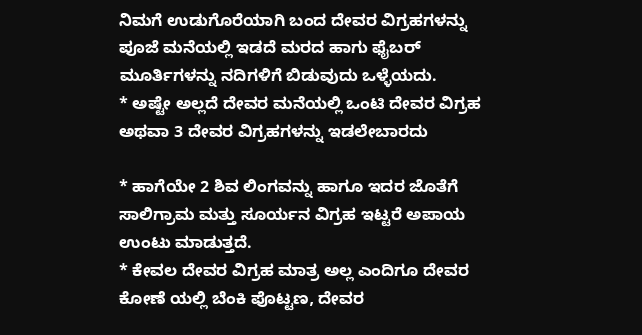ನಿಮಗೆ ಉಡುಗೊರೆಯಾಗಿ ಬಂದ ದೇವರ ವಿಗ್ರಹಗಳನ್ನು ಪೂಜೆ ಮನೆಯಲ್ಲಿ ಇಡದೆ ಮರದ ಹಾಗು ಫೈಬರ್ ಮೂರ್ತಿಗಳನ್ನು ನದಿಗಳಿಗೆ ಬಿಡುವುದು ಒಳ್ಳೆಯದು.
* ಅಷ್ಟೇ ಅಲ್ಲದೆ ದೇವರ ಮನೆಯಲ್ಲಿ ಒಂಟಿ ದೇವರ ವಿಗ್ರಹ ಅಥವಾ 3 ದೇವರ ವಿಗ್ರಹಗಳನ್ನು ಇಡಲೇಬಾರದು

* ಹಾಗೆಯೇ 2 ಶಿವ ಲಿಂಗವನ್ನು ಹಾಗೂ ಇದರ ಜೊತೆಗೆ ಸಾಲಿಗ್ರಾಮ ಮತ್ತು ಸೂರ್ಯನ ವಿಗ್ರಹ ಇಟ್ಟರೆ ಅಪಾಯ ಉಂಟು ಮಾಡುತ್ತದೆ.
* ಕೇವಲ ದೇವರ ವಿಗ್ರಹ ಮಾತ್ರ ಅಲ್ಲ ಎಂದಿಗೂ ದೇವರ ಕೋಣೆ ಯಲ್ಲಿ ಬೆಂಕಿ ಪೊಟ್ಟಣ, ದೇವರ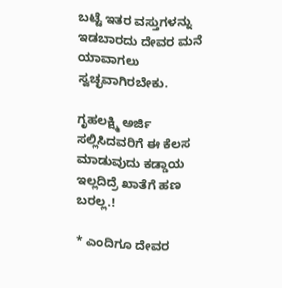ಬಟ್ಟೆ ಇತರ ವಸ್ತುಗಳನ್ನು ಇಡಬಾರದು ದೇವರ ಮನೆ ಯಾವಾಗಲು ಸ್ವಚ್ಛವಾಗಿರಬೇಕು.

ಗೃಹಲಕ್ಷ್ಮಿ ಅರ್ಜಿ ಸಲ್ಲಿಸಿದವರಿಗೆ ಈ ಕೆಲಸ ಮಾಡುವುದು ಕಡ್ಡಾಯ ಇಲ್ಲದಿದ್ರೆ ಖಾತೆಗೆ ಹಣ ಬರಲ್ಲ.!

* ಎಂದಿಗೂ ದೇವರ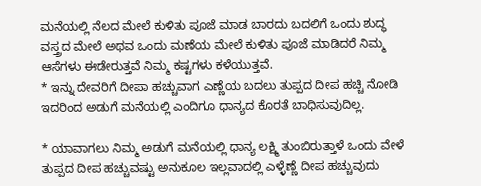ಮನೆಯಲ್ಲಿ ನೆಲದ ಮೇಲೆ ಕುಳಿತು ಪೂಜೆ ಮಾಡ ಬಾರದು ಬದಲಿಗೆ ಒಂದು ಶುದ್ಧ ವಸ್ತ್ರದ ಮೇಲೆ ಅಥವ ಒಂದು ಮಣೆಯ ಮೇಲೆ ಕುಳಿತು ಪೂಜೆ ಮಾಡಿದರೆ ನಿಮ್ಮ ಆಸೆಗಳು ಈಡೇರುತ್ತವೆ ನಿಮ್ಮ ಕಷ್ಟಗಳು ಕಳೆಯುತ್ತವೆ.
* ಇನ್ನು ದೇವರಿಗೆ ದೀಪಾ ಹಚ್ಚುವಾಗ ಎಣ್ಣೆಯ ಬದಲು ತುಪ್ಪದ ದೀಪ ಹಚ್ಚಿ ನೋಡಿ ಇದರಿಂದ ಅಡುಗೆ ಮನೆಯಲ್ಲಿ ಎಂದಿಗೂ ಧಾನ್ಯದ ಕೊರತೆ ಬಾಧಿಸುವುದಿಲ್ಲ.

* ಯಾವಾಗಲು ನಿಮ್ಮ ಅಡುಗೆ ಮನೆಯಲ್ಲಿ ಧಾನ್ಯ ಲಕ್ಷ್ಮಿ ತುಂಬಿರುತ್ತಾಳೆ ಒಂದು ವೇಳೆ ತುಪ್ಪದ ದೀಪ ಹಚ್ಚುವಷ್ಟು ಅನುಕೂಲ ಇಲ್ಲವಾದಲ್ಲಿ ಎಳ್ಳೆಣ್ಣೆ ದೀಪ ಹಚ್ಚುವುದು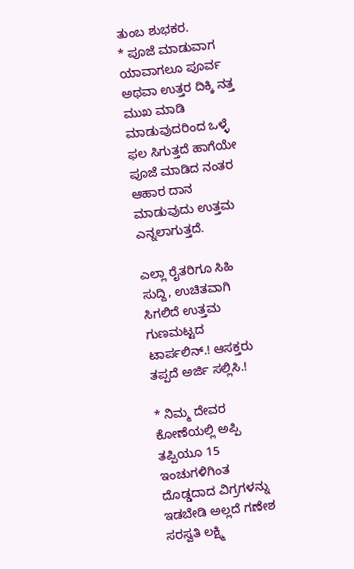ತುಂಬ ಶುಭಕರ.
* ಪೂಜೆ ಮಾಡುವಾಗ ಯಾವಾಗಲೂ ಪೂರ್ವ ಅಥವಾ ಉತ್ತರ ದಿಕ್ಕಿ ನತ್ತ ಮುಖ ಮಾಡಿ ಮಾಡುವುದರಿಂದ ಒಳ್ಳೆ ಫಲ ಸಿಗುತ್ತದೆ ಹಾಗೆಯೇ ಪೂಜೆ ಮಾಡಿದ ನಂತರ ಆಹಾರ ದಾನ ಮಾಡುವುದು ಉತ್ತಮ ಎನ್ನಲಾಗುತ್ತದೆ.

ಎಲ್ಲಾ ರೈತರಿಗೂ ಸಿಹಿ ಸುದ್ದಿ, ಉಚಿತವಾಗಿ ಸಿಗಲಿದೆ ಉತ್ತಮ ಗುಣಮಟ್ಟದ ಟಾರ್ಪಲಿನ್.! ಆಸಕ್ತರು ತಪ್ಪದೆ ಅರ್ಜಿ ಸಲ್ಲಿಸಿ.!

* ನಿಮ್ಮ ದೇವರ ಕೋಣೆಯಲ್ಲಿ ಅಪ್ಪಿ ತಪ್ಪಿಯೂ 15 ಇಂಚುಗಳಿಗಿಂತ ದೊಡ್ಡದಾದ ವಿಗ್ರಗಳನ್ನು ಇಡಬೇಡಿ ಅಲ್ಲದೆ ಗಣೇಶ ಸರಸ್ವತಿ ಲಕ್ಷ್ಮಿ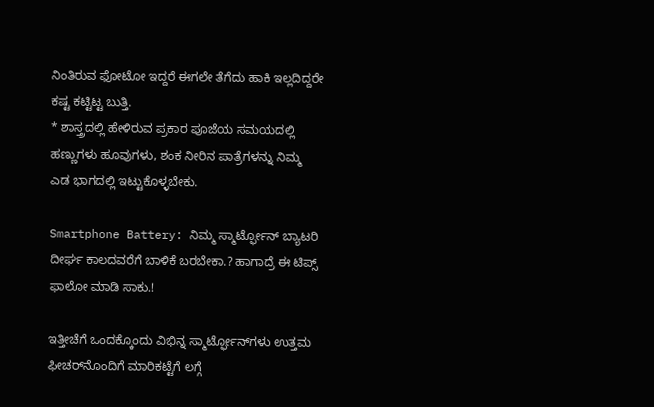ನಿಂತಿರುವ ಫೋಟೋ ಇದ್ದರೆ ಈಗಲೇ ತೆಗೆದು ಹಾಕಿ ಇಲ್ಲದಿದ್ದರೇ ಕಷ್ಟ ಕಟ್ಟಿಟ್ಟ ಬುತ್ತಿ.
* ಶಾಸ್ತ್ರದಲ್ಲಿ ಹೇಳಿರುವ ಪ್ರಕಾರ ಪೂಜೆಯ ಸಮಯದಲ್ಲಿ ಹಣ್ಣುಗಳು ಹೂವುಗಳು, ಶಂಕ ನೀರಿನ ಪಾತ್ರೆಗಳನ್ನು ನಿಮ್ಮ ಎಡ ಭಾಗದಲ್ಲಿ ಇಟ್ಟುಕೊಳ್ಳಬೇಕು.

Smartphone Battery: ನಿಮ್ಮ ಸ್ಮಾರ್ಟ್ಫೋನ್ ಬ್ಯಾಟರಿ ದೀರ್ಘ ಕಾಲದವರೆಗೆ ಬಾಳಿಕೆ ಬರಬೇಕಾ.? ಹಾಗಾದ್ರೆ ಈ ಟಿಪ್ಸ್ ಫಾಲೋ ಮಾಡಿ ಸಾಕು.!

ಇತ್ತೀಚೆಗೆ ಒಂದಕ್ಕೊಂದು ವಿಭಿನ್ನ ಸ್ಮಾರ್ಟ್ಫೋನ್‌ಗಳು ಉತ್ತಮ ಫೀಚರ್‌ನೊಂದಿಗೆ ಮಾರಿಕಟ್ಟೆಗೆ ಲಗ್ಗೆ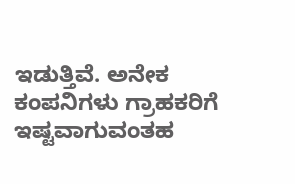ಇಡುತ್ತಿವೆ. ಅನೇಕ ಕಂಪನಿಗಳು ಗ್ರಾಹಕರಿಗೆ ಇಷ್ಟವಾಗುವಂತಹ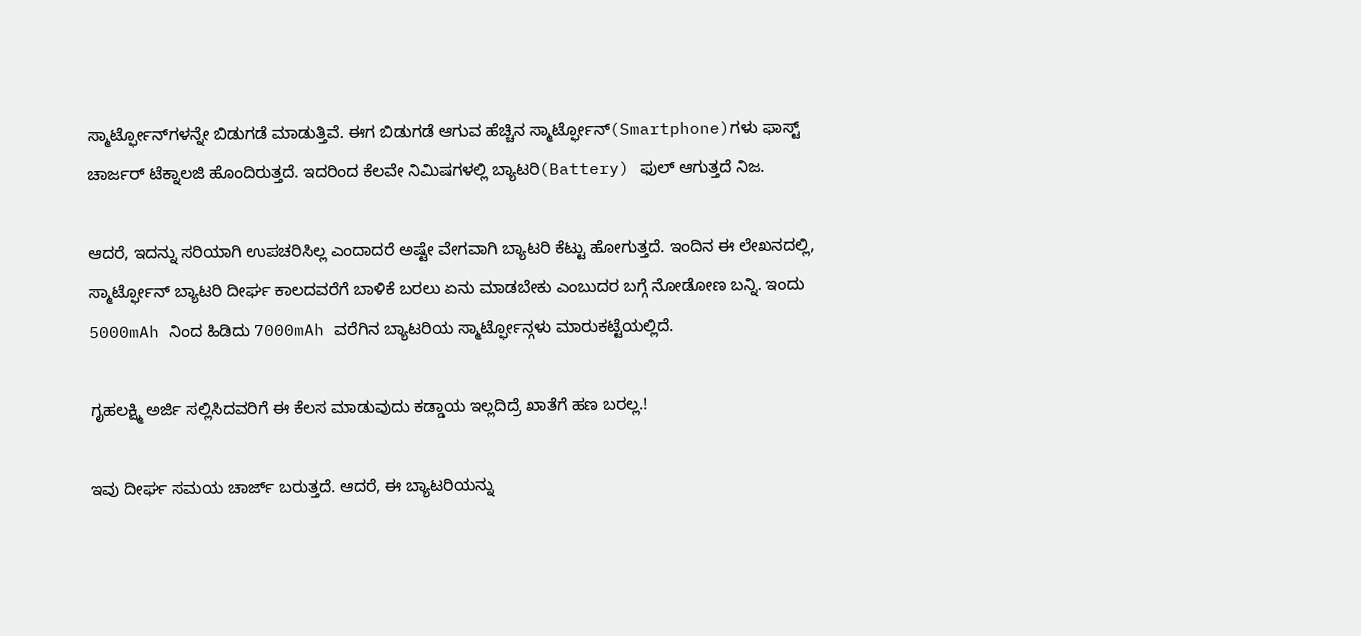ಸ್ಮಾರ್ಟ್ಫೋನ್‌ಗಳನ್ನೇ ಬಿಡುಗಡೆ ಮಾಡುತ್ತಿವೆ. ಈಗ ಬಿಡುಗಡೆ ಆಗುವ ಹೆಚ್ಚಿನ ಸ್ಮಾರ್ಟ್ಫೋನ್(Smartphone)ಗಳು ಫಾಸ್ಟ್ ಚಾರ್ಜರ್ ಟೆಕ್ನಾಲಜಿ ಹೊಂದಿರುತ್ತದೆ. ಇದರಿಂದ ಕೆಲವೇ ನಿಮಿಷಗಳಲ್ಲಿ ಬ್ಯಾಟರಿ(Battery) ಫುಲ್ ಆಗುತ್ತದೆ ನಿಜ.

ಆದರೆ, ಇದನ್ನು ಸರಿಯಾಗಿ ಉಪಚರಿಸಿಲ್ಲ ಎಂದಾದರೆ ಅಷ್ಟೇ ವೇಗವಾಗಿ ಬ್ಯಾಟರಿ ಕೆಟ್ಟು ಹೋಗುತ್ತದೆ. ಇಂದಿನ ಈ ಲೇಖನದಲ್ಲಿ, ಸ್ಮಾರ್ಟ್ಫೋನ್ ಬ್ಯಾಟರಿ ದೀರ್ಘ ಕಾಲದವರೆಗೆ ಬಾಳಿಕೆ ಬರಲು ಏನು ಮಾಡಬೇಕು ಎಂಬುದರ ಬಗ್ಗೆ ನೋಡೋಣ ಬನ್ನಿ. ಇಂದು 5000mAh ನಿಂದ ಹಿಡಿದು 7000mAh ವರೆಗಿನ ಬ್ಯಾಟರಿಯ ಸ್ಮಾರ್ಟ್ಫೋನ್ಗಳು ಮಾರುಕಟ್ಟೆಯಲ್ಲಿದೆ.

ಗೃಹಲಕ್ಷ್ಮಿ ಅರ್ಜಿ ಸಲ್ಲಿಸಿದವರಿಗೆ ಈ ಕೆಲಸ ಮಾಡುವುದು ಕಡ್ಡಾಯ ಇಲ್ಲದಿದ್ರೆ ಖಾತೆಗೆ ಹಣ ಬರಲ್ಲ.!

ಇವು ದೀರ್ಘ ಸಮಯ ಚಾರ್ಜ್ ಬರುತ್ತದೆ. ಆದರೆ, ಈ ಬ್ಯಾಟರಿಯನ್ನು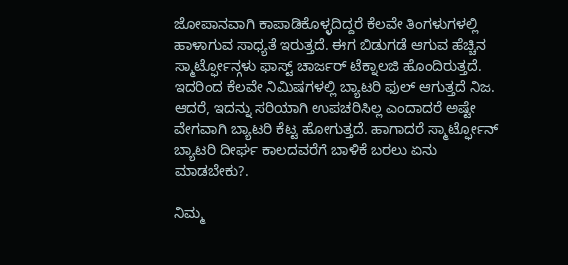ಜೋಪಾನವಾಗಿ ಕಾಪಾಡಿಕೊಳ್ಳದಿದ್ದರೆ ಕೆಲವೇ ತಿಂಗಳುಗಳಲ್ಲಿ ಹಾಳಾಗುವ ಸಾಧ್ಯತೆ ಇರುತ್ತದೆ. ಈಗ ಬಿಡುಗಡೆ ಆಗುವ ಹೆಚ್ಚಿನ ಸ್ಮಾರ್ಟ್ಫೋನ್ಗಳು ಫಾಸ್ಟ್ ಚಾರ್ಜರ್ ಟೆಕ್ನಾಲಜಿ ಹೊಂದಿರುತ್ತದೆ. ಇದರಿಂದ ಕೆಲವೇ ನಿಮಿಷಗಳಲ್ಲಿ ಬ್ಯಾಟರಿ ಫುಲ್ ಆಗುತ್ತದೆ ನಿಜ. ಆದರೆ, ಇದನ್ನು ಸರಿಯಾಗಿ ಉಪಚರಿಸಿಲ್ಲ ಎಂದಾದರೆ ಅಷ್ಟೇ ವೇಗವಾಗಿ ಬ್ಯಾಟರಿ ಕೆಟ್ಟ ಹೋಗುತ್ತದೆ. ಹಾಗಾದರೆ ಸ್ಮಾರ್ಟ್ಫೋನ್ ಬ್ಯಾಟರಿ ದೀರ್ಘ ಕಾಲದವರೆಗೆ ಬಾಳಿಕೆ ಬರಲು ಏನು ಮಾಡಬೇಕು?.

ನಿಮ್ಮ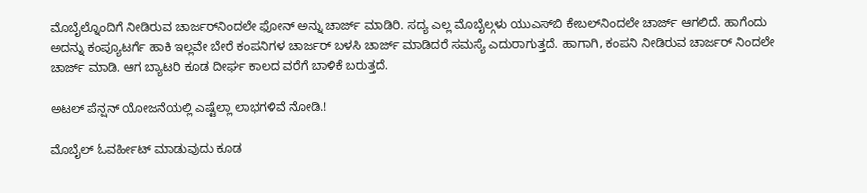ಮೊಬೈಲ್ನೊಂದಿಗೆ ನೀಡಿರುವ ಚಾರ್ಜರ್‌ನಿಂದಲೇ ಫೋನ್ ಅನ್ನು ಚಾರ್ಜ್ ಮಾಡಿರಿ. ಸದ್ಯ ಎಲ್ಲ ಮೊಬೈಲ್ಗಳು ಯುಎಸ್‌ಬಿ ಕೇಬಲ್‌ನಿಂದಲೇ ಚಾರ್ಜ್ ಆಗಲಿದೆ. ಹಾಗೆಂದು ಅದನ್ನು ಕಂಪ್ಯೂಟರ್ಗೆ ಹಾಕಿ ಇಲ್ಲವೇ ಬೇರೆ ಕಂಪನಿಗಳ ಚಾರ್ಜರ್ ಬಳಸಿ ಚಾರ್ಜ್ ಮಾಡಿದರೆ ಸಮಸ್ಯೆ ಎದುರಾಗುತ್ತದೆ. ಹಾಗಾಗಿ, ಕಂಪನಿ ನೀಡಿರುವ ಚಾರ್ಜರ್ ನಿಂದಲೇ ಚಾರ್ಜ್ ಮಾಡಿ. ಆಗ ಬ್ಯಾಟರಿ ಕೂಡ ದೀರ್ಘ ಕಾಲದ ವರೆಗೆ ಬಾಳಿಕೆ ಬರುತ್ತದೆ.

ಅಟಲ್ ಪೆನ್ಷನ್ ಯೋಜನೆಯಲ್ಲಿ ಎಷ್ಟೆಲ್ಲಾ ಲಾಭಗಳಿವೆ ನೋಡಿ.!

ಮೊಬೈಲ್ ಓವರ್ಹೀಟ್ ಮಾಡುವುದು ಕೂಡ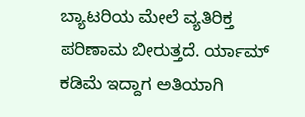ಬ್ಯಾಟರಿಯ ಮೇಲೆ ವ್ಯತಿರಿಕ್ತ ಪರಿಣಾಮ ಬೀರುತ್ತದೆ. ರ್ಯಾಮ್ ಕಡಿಮೆ ಇದ್ದಾಗ ಅತಿಯಾಗಿ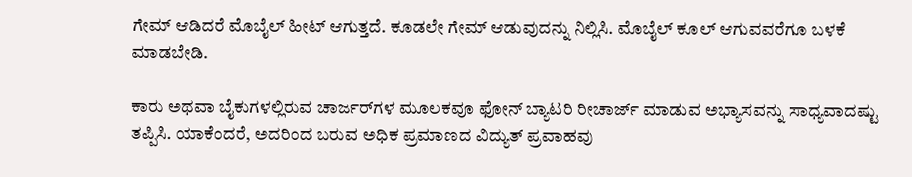ಗೇಮ್ ಆಡಿದರೆ ಮೊಬೈಲ್ ಹೀಟ್ ಆಗುತ್ತದೆ. ಕೂಡಲೇ ಗೇಮ್ ಆಡುವುದನ್ನು ನಿಲ್ಲಿಸಿ. ಮೊಬೈಲ್ ಕೂಲ್ ಆಗುವವರೆಗೂ ಬಳಕೆ ಮಾಡಬೇಡಿ.

ಕಾರು ಅಥವಾ ಬೈಕುಗಳಲ್ಲಿರುವ ಚಾರ್ಜರ್‌ಗಳ ಮೂಲಕವೂ ಫೋನ್ ಬ್ಯಾಟರಿ ರೀಚಾರ್ಜ್ ಮಾಡುವ ಅಭ್ಯಾಸವನ್ನು ಸಾಧ್ಯವಾದಷ್ಟು ತಪ್ಪಿಸಿ. ಯಾಕೆಂದರೆ, ಅದರಿಂದ ಬರುವ ಅಧಿಕ ಪ್ರಮಾಣದ ವಿದ್ಯುತ್ ಪ್ರವಾಹವು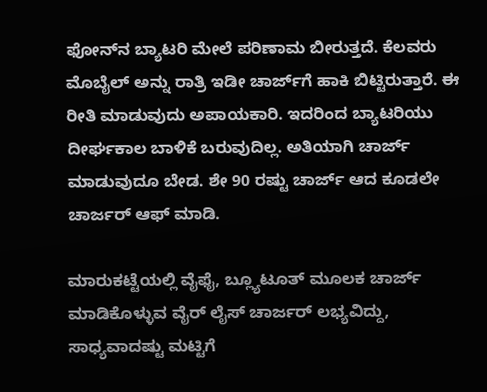ಫೋನ್‌ನ ಬ್ಯಾಟರಿ ಮೇಲೆ ಪರಿಣಾಮ ಬೀರುತ್ತದೆ. ಕೆಲವರು ಮೊಬೈಲ್ ಅನ್ನು ರಾತ್ರಿ ಇಡೀ ಚಾರ್ಜ್‌ಗೆ ಹಾಕಿ ಬಿಟ್ಟಿರುತ್ತಾರೆ. ಈ ರೀತಿ ಮಾಡುವುದು ಅಪಾಯಕಾರಿ. ಇದರಿಂದ ಬ್ಯಾಟರಿಯು ದೀರ್ಘಕಾಲ ಬಾಳಿಕೆ ಬರುವುದಿಲ್ಲ. ಅತಿಯಾಗಿ ಚಾರ್ಜ್ ಮಾಡುವುದೂ ಬೇಡ. ಶೇ 90 ರಷ್ಟು ಚಾರ್ಜ್ ಆದ ಕೂಡಲೇ ಚಾರ್ಜರ್ ಆಫ್ ಮಾಡಿ.

ಮಾರುಕಟ್ಟೆಯಲ್ಲಿ ವೈಫೈ, ಬ್ಲ್ಯೂಟೂತ್ ಮೂಲಕ ಚಾರ್ಜ್ ಮಾಡಿಕೊಳ್ಳುವ ವೈರ್ ಲೈಸ್ ಚಾರ್ಜರ್ ಲಭ್ಯವಿದ್ದು, ಸಾಧ್ಯವಾದಷ್ಟು ಮಟ್ಟಿಗೆ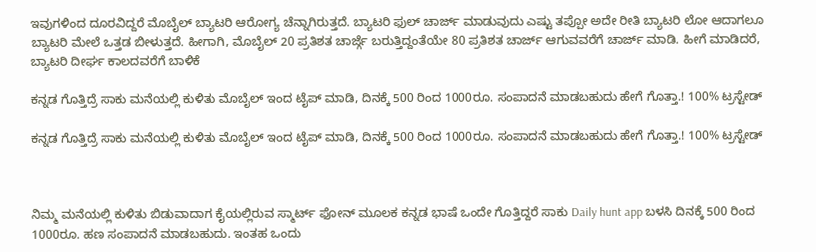ಇವುಗಳಿಂದ ದೂರವಿದ್ದರೆ ಮೊಬೈಲ್‌ ಬ್ಯಾಟರಿ ಆರೋಗ್ಯ ಚೆನ್ನಾಗಿರುತ್ತದೆ. ಬ್ಯಾಟರಿ ಫುಲ್ ಚಾರ್ಜ್ ಮಾಡುವುದು ಎಷ್ಟು ತಪ್ಪೋ ಅದೇ ರೀತಿ ಬ್ಯಾಟರಿ ಲೋ ಆದಾಗಲೂ ಬ್ಯಾಟರಿ ಮೇಲೆ ಒತ್ತಡ ಬೀಳುತ್ತದೆ. ಹೀಗಾಗಿ, ಮೊಬೈಲ್ 20 ಪ್ರತಿಶತ ಚಾರ್ಜ್ಗೆ ಬರುತ್ತಿದ್ದಂತೆಯೇ 80 ಪ್ರತಿಶತ ಚಾರ್ಜ್ ಆಗುವವರೆಗೆ ಚಾರ್ಜ್ ಮಾಡಿ. ಹೀಗೆ ಮಾಡಿದರೆ, ಬ್ಯಾಟರಿ ದೀರ್ಘ ಕಾಲದವರೆಗೆ ಬಾಳಿಕೆ

ಕನ್ನಡ ಗೊತ್ತಿದ್ರೆ ಸಾಕು ಮನೆಯಲ್ಲಿ ಕುಳಿತು ಮೊಬೈಲ್ ಇಂದ ಟೈಪ್ ಮಾಡಿ, ದಿನಕ್ಕೆ 500 ರಿಂದ 1000ರೂ. ಸಂಪಾದನೆ ಮಾಡಬಹುದು ಹೇಗೆ ಗೊತ್ತಾ.! 100% ಟ್ರಸ್ಟೇಡ್

ಕನ್ನಡ ಗೊತ್ತಿದ್ರೆ ಸಾಕು ಮನೆಯಲ್ಲಿ ಕುಳಿತು ಮೊಬೈಲ್ ಇಂದ ಟೈಪ್ ಮಾಡಿ, ದಿನಕ್ಕೆ 500 ರಿಂದ 1000ರೂ. ಸಂಪಾದನೆ ಮಾಡಬಹುದು ಹೇಗೆ ಗೊತ್ತಾ.! 100% ಟ್ರಸ್ಟೇಡ್



ನಿಮ್ಮ ಮನೆಯಲ್ಲಿ ಕುಳಿತು ಬಿಡುವಾದಾಗ ಕೈಯಲ್ಲಿರುವ ಸ್ಮಾರ್ಟ್ ಫೋನ್ ಮೂಲಕ ಕನ್ನಡ ಭಾಷೆ ಒಂದೇ ಗೊತ್ತಿದ್ದರೆ ಸಾಕು Daily hunt app ಬಳಸಿ ದಿನಕ್ಕೆ 500 ರಿಂದ 1000ರೂ. ಹಣ ಸಂಪಾದನೆ ಮಾಡಬಹುದು. ಇಂತಹ ಒಂದು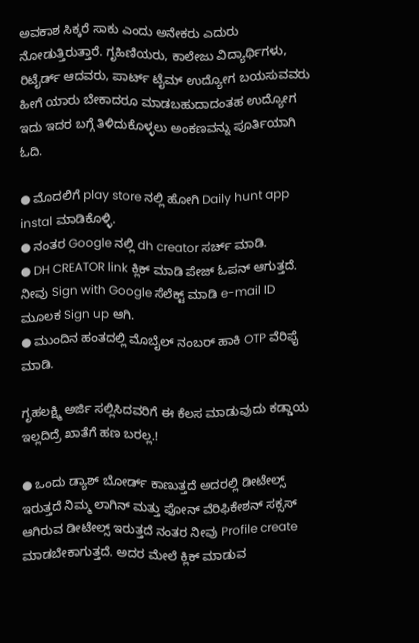ಅವಕಾಶ ಸಿಕ್ಕರೆ ಸಾಕು ಎಂದು ಅನೇಕರು ಎದುರು ನೋಡುತ್ತಿರುತ್ತಾರೆ. ಗೃಹಿಣಿಯರು, ಕಾಲೇಜು ವಿದ್ಯಾರ್ಥಿಗಳು, ರಿಟೈರ್ಡ್ ಆದವರು, ಪಾರ್ಟ್ ಟೈಮ್ ಉದ್ಯೋಗ ಬಯಸುವವರು ಹೀಗೆ ಯಾರು ಬೇಕಾದರೂ ಮಾಡಬಹುದಾದಂತಹ ಉದ್ಯೋಗ ಇದು ಇದರ ಬಗ್ಗೆ ತಿಳಿದುಕೊಳ್ಳಲು ಅಂಕಣವನ್ನು ಪೂರ್ತಿಯಾಗಿ ಓದಿ.

● ಮೊದಲಿಗೆ play store ನಲ್ಲಿ ಹೋಗಿ Daily hunt app instal ಮಾಡಿಕೊಳ್ಳಿ.
● ನಂತರ Google ನಲ್ಲಿ dh creator ಸರ್ಚ್ ಮಾಡಿ.
● DH CREATOR link ಕ್ಲಿಕ್ ಮಾಡಿ ಪೇಜ್ ಓಪನ್ ಆಗುತ್ತದೆ. ನೀವು Sign with Google ಸೆಲೆಕ್ಟ್ ಮಾಡಿ e-mail ID ಮೂಲಕ Sign up ಆಗಿ.
● ಮುಂದಿನ ಹಂತದಲ್ಲಿ ಮೊಬೈಲ್ ನಂಬರ್ ಹಾಕಿ OTP ವೆರಿಫೈ ಮಾಡಿ.

ಗೃಹಲಕ್ಷ್ಮಿ ಅರ್ಜಿ ಸಲ್ಲಿಸಿದವರಿಗೆ ಈ ಕೆಲಸ ಮಾಡುವುದು ಕಡ್ಡಾಯ ಇಲ್ಲದಿದ್ರೆ ಖಾತೆಗೆ ಹಣ ಬರಲ್ಲ.!

● ಒಂದು ಡ್ಯಾಶ್ ಬೋರ್ಡ್ ಕಾಣುತ್ತದೆ ಅದರಲ್ಲಿ ಡೀಟೇಲ್ಸ್ ಇರುತ್ತದೆ ನಿಮ್ಮ ಲಾಗಿನ್ ಮತ್ತು ಫೋನ್ ವೆರಿಫಿಕೇಶನ್ ಸಕ್ಸಸ್ ಆಗಿರುವ ಡೀಟೇಲ್ಸ್ ಇರುತ್ತದೆ ನಂತರ ನೀವು Profile create ಮಾಡಬೇಕಾಗುತ್ತದೆ. ಅದರ ಮೇಲೆ ಕ್ಲಿಕ್ ಮಾಡುವ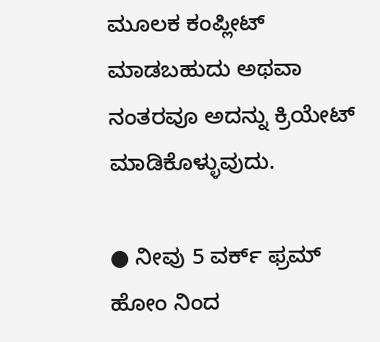ಮೂಲಕ ಕಂಪ್ಲೀಟ್ ಮಾಡಬಹುದು ಅಥವಾ ನಂತರವೂ ಅದನ್ನು ಕ್ರಿಯೇಟ್ ಮಾಡಿಕೊಳ್ಳುವುದು.

● ನೀವು 5 ವರ್ಕ್ ಫ್ರಮ್ ಹೋಂ ನಿಂದ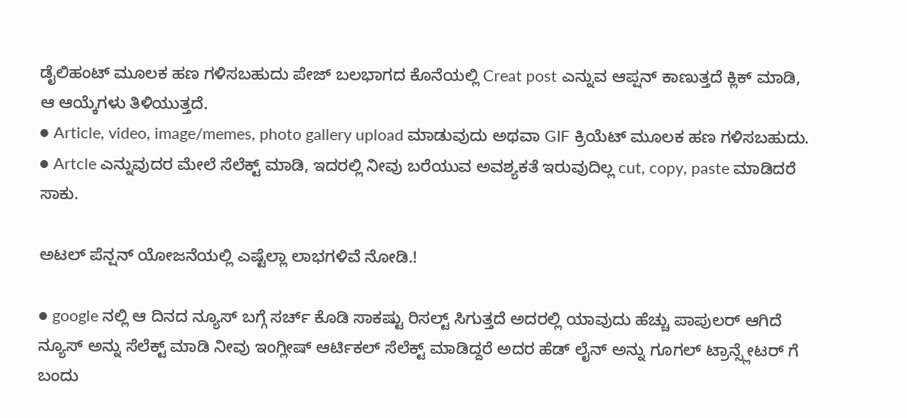ಡೈಲಿಹಂಟ್ ಮೂಲಕ ಹಣ ಗಳಿಸಬಹುದು ಪೇಜ್ ಬಲಭಾಗದ ಕೊನೆಯಲ್ಲಿ Creat post ಎನ್ನುವ ಆಪ್ಷನ್ ಕಾಣುತ್ತದೆ ಕ್ಲಿಕ್ ಮಾಡಿ, ಆ ಆಯ್ಕೆಗಳು ತಿಳಿಯುತ್ತದೆ.
● Article, video, image/memes, photo gallery upload ಮಾಡುವುದು ಅಥವಾ GIF ಕ್ರಿಯೆಟ್ ಮೂಲಕ ಹಣ ಗಳಿಸಬಹುದು.
● Artcle ಎನ್ನುವುದರ ಮೇಲೆ ಸೆಲೆಕ್ಟ್ ಮಾಡಿ, ಇದರಲ್ಲಿ ನೀವು ಬರೆಯುವ ಅವಶ್ಯಕತೆ ಇರುವುದಿಲ್ಲ cut, copy, paste ಮಾಡಿದರೆ ಸಾಕು.

ಅಟಲ್ ಪೆನ್ಷನ್ ಯೋಜನೆಯಲ್ಲಿ ಎಷ್ಟೆಲ್ಲಾ ಲಾಭಗಳಿವೆ ನೋಡಿ.!

● google ನಲ್ಲಿ ಆ ದಿನದ ನ್ಯೂಸ್ ಬಗ್ಗೆ ಸರ್ಚ್ ಕೊಡಿ ಸಾಕಷ್ಟು ರಿಸಲ್ಟ್ ಸಿಗುತ್ತದೆ ಅದರಲ್ಲಿ ಯಾವುದು ಹೆಚ್ಚು ಪಾಪುಲರ್ ಆಗಿದೆ ನ್ಯೂಸ್ ಅನ್ನು ಸೆಲೆಕ್ಟ್ ಮಾಡಿ ನೀವು ಇಂಗ್ಲೀಷ್ ಆರ್ಟಿಕಲ್ ಸೆಲೆಕ್ಟ್ ಮಾಡಿದ್ದರೆ ಅದರ ಹೆಡ್ ಲೈನ್ ಅನ್ನು ಗೂಗಲ್ ಟ್ರಾನ್ಸ್ಲೇಟರ್ ಗೆ ಬಂದು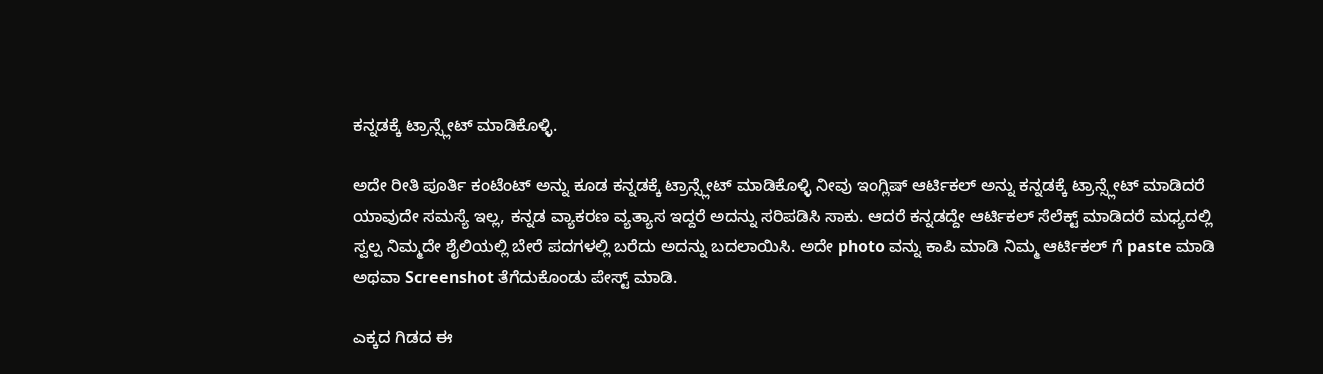ಕನ್ನಡಕ್ಕೆ ಟ್ರಾನ್ಸ್ಲೇಟ್ ಮಾಡಿಕೊಳ್ಳಿ.

ಅದೇ ರೀತಿ ಪೂರ್ತಿ ಕಂಟೆಂಟ್ ಅನ್ನು ಕೂಡ ಕನ್ನಡಕ್ಕೆ ಟ್ರಾನ್ಸ್ಲೇಟ್ ಮಾಡಿಕೊಳ್ಳಿ ನೀವು ಇಂಗ್ಲಿಷ್ ಆರ್ಟಿಕಲ್ ಅನ್ನು ಕನ್ನಡಕ್ಕೆ ಟ್ರಾನ್ಸ್ಲೇಟ್ ಮಾಡಿದರೆ ಯಾವುದೇ ಸಮಸ್ಯೆ ಇಲ್ಲ, ಕನ್ನಡ ವ್ಯಾಕರಣ ವ್ಯತ್ಯಾಸ ಇದ್ದರೆ ಅದನ್ನು ಸರಿಪಡಿಸಿ ಸಾಕು. ಆದರೆ ಕನ್ನಡದ್ದೇ ಆರ್ಟಿಕಲ್ ಸೆಲೆಕ್ಟ್ ಮಾಡಿದರೆ ಮಧ್ಯದಲ್ಲಿ ಸ್ವಲ್ಪ ನಿಮ್ಮದೇ ಶೈಲಿಯಲ್ಲಿ ಬೇರೆ ಪದಗಳಲ್ಲಿ ಬರೆದು ಅದನ್ನು ಬದಲಾಯಿಸಿ. ಅದೇ photo ವನ್ನು ಕಾಪಿ ಮಾಡಿ ನಿಮ್ಮ ಆರ್ಟಿಕಲ್ ಗೆ paste ಮಾಡಿ ಅಥವಾ Screenshot ತೆಗೆದುಕೊಂಡು ಪೇಸ್ಟ್ ಮಾಡಿ.

ಎಕ್ಕದ ಗಿಡದ ಈ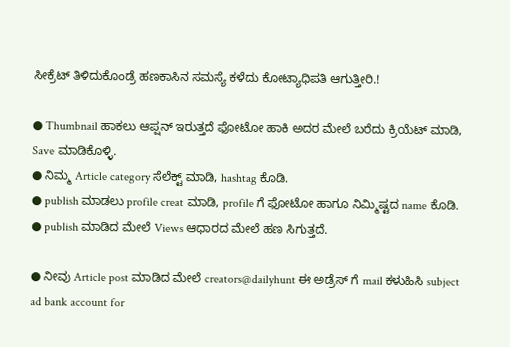ಸೀಕ್ರೆಟ್ ತಿಳಿದುಕೊಂಡ್ರೆ ಹಣಕಾಸಿನ ಸಮಸ್ಯೆ ಕಳೆದು ಕೋಟ್ಯಾಧಿಪತಿ ಆಗುತ್ತೀರಿ.!

● Thumbnail ಹಾಕಲು ಆಪ್ಷನ್ ಇರುತ್ತದೆ ಫೋಟೋ ಹಾಕಿ ಅದರ ಮೇಲೆ ಬರೆದು ಕ್ರಿಯೆಟ್ ಮಾಡಿ, Save ಮಾಡಿಕೊಳ್ಳಿ.
● ನಿಮ್ಮ Article category ಸೆಲೆಕ್ಟ್ ಮಾಡಿ, hashtag ಕೊಡಿ.
● publish ಮಾಡಲು profile creat ಮಾಡಿ, profile ಗೆ ಫೋಟೋ ಹಾಗೂ ನಿಮ್ಮಿಷ್ಟದ name ಕೊಡಿ.
● publish ಮಾಡಿದ ಮೇಲೆ Views ಆಧಾರದ ಮೇಲೆ ಹಣ ಸಿಗುತ್ತದೆ.

● ನೀವು Article post ಮಾಡಿದ ಮೇಲೆ creators@dailyhunt ಈ ಅಡ್ರೆಸ್ ಗೆ mail ಕಳುಹಿಸಿ subject ad bank account for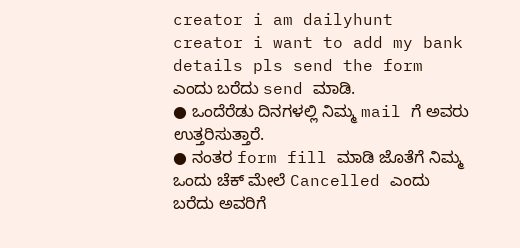creator i am dailyhunt creator i want to add my bank details pls send the form ಎಂದು ಬರೆದು send ಮಾಡಿ.
● ಒಂದೆರೆಡು ದಿನಗಳಲ್ಲಿ ನಿಮ್ಮ mail ಗೆ ಅವರು ಉತ್ತರಿಸುತ್ತಾರೆ.
● ನಂತರ form fill ಮಾಡಿ ಜೊತೆಗೆ ನಿಮ್ಮ ಒಂದು ಚೆಕ್ ಮೇಲೆ Cancelled ಎಂದು ಬರೆದು ಅವರಿಗೆ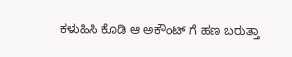ಕಳುಹಿಸಿ ಕೊಡಿ ಆ ಅಕೌಂಟ್ ಗೆ ಹಣ ಬರುತ್ತಾ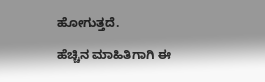ಹೋಗುತ್ತದೆ.

ಹೆಚ್ಚಿನ ಮಾಹಿತಿಗಾಗಿ ಈ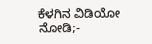ಕೆಳಗಿನ ವಿಡಿಯೋ ನೋಡಿ;-